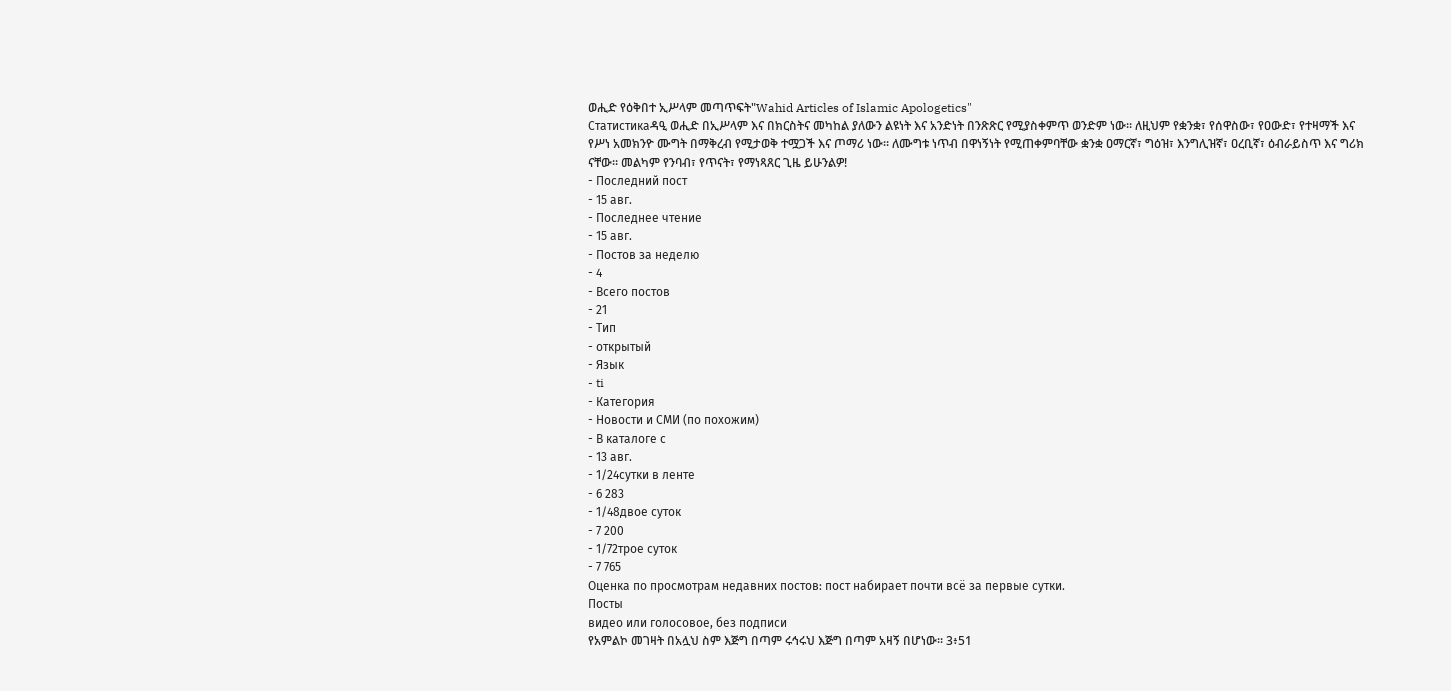ወሒድ የዕቅበተ ኢሥላም መጣጥፍት"Wahid Articles of Islamic Apologetics"
Статистикаዳዒ ወሒድ በኢሥላም እና በክርስትና መካከል ያለውን ልዩነት እና አንድነት በንጽጽር የሚያስቀምጥ ወንድም ነው። ለዚህም የቋንቋ፣ የሰዋስው፣ የዐውድ፣ የተዛማች እና የሥነ አመክንዮ ሙግት በማቅረብ የሚታወቅ ተሟጋች እና ጦማሪ ነው። ለሙግቱ ነጥብ በዋነኝነት የሚጠቀምባቸው ቋንቋ ዐማርኛ፣ ግዕዝ፣ እንግሊዝኛ፣ ዐረቢኛ፣ ዕብራይስጥ እና ግሪክ ናቸው። መልካም የንባብ፣ የጥናት፣ የማነጻጸር ጊዜ ይሁንልዎ!
- Последний пост
- 15 авг.
- Последнее чтение
- 15 авг.
- Постов за неделю
- 4
- Всего постов
- 21
- Тип
- открытый
- Язык
- ti
- Категория
- Новости и СМИ (по похожим)
- В каталоге с
- 13 авг.
- 1/24сутки в ленте
- 6 283
- 1/48двое суток
- 7 200
- 1/72трое суток
- 7 765
Оценка по просмотрам недавних постов: пост набирает почти всё за первые сутки.
Посты
видео или голосовое, без подписи
የአምልኮ መገዛት በአሏህ ስም እጅግ በጣም ሩኅሩህ እጅግ በጣም አዛኝ በሆነው፡፡ 3፥51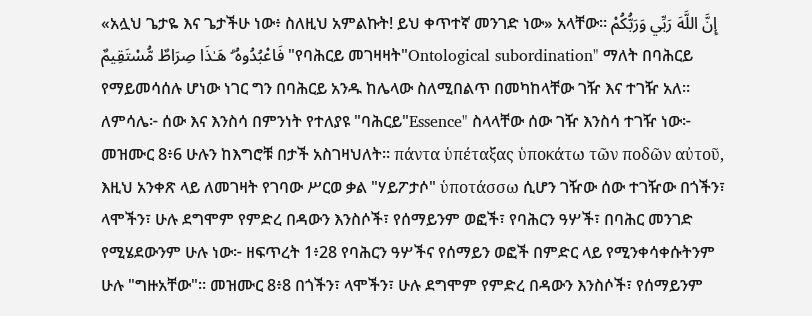«አሏህ ጌታዬ እና ጌታችሁ ነው፥ ስለዚህ አምልኩት! ይህ ቀጥተኛ መንገድ ነው» አላቸው፡፡ إِنَّ اللَّهَ رَبِّي وَرَبُّكُمْ فَاعْبُدُوهُ ۗ هَـٰذَا صِرَاطٌ مُّسْتَقِيمٌ "የባሕርይ መገዛዛት"Ontological subordination" ማለት በባሕርይ የማይመሳሰሉ ሆነው ነገር ግን በባሕርይ አንዱ ከሌላው ስለሚበልጥ በመካከላቸው ገዥ እና ተገዥ አለ። ለምሳሌ፦ ሰው እና እንስሳ በምንነት የተለያዩ "ባሕርይ"Essence" ስላላቸው ሰው ገዥ እንስሳ ተገዥ ነው፦ መዝሙር 8፥6 ሁሉን ከእግሮቹ በታች አስገዛህለት። πάντα ὑπέταξας ὑποκάτω τῶν ποδῶν αὐτοῦ, እዚህ አንቀጽ ላይ ለመገዛት የገባው ሥርወ ቃል "ሃይፖታሶ" ὑποτάσσω ሲሆን ገዥው ሰው ተገዥው በጎችን፣ ላሞችን፣ ሁሉ ደግሞም የምድረ በዳውን እንስሶች፣ የሰማይንም ወፎች፣ የባሕርን ዓሦች፣ በባሕር መንገድ የሚሄደውንም ሁሉ ነው፦ ዘፍጥረት 1፥28 የባሕርን ዓሦችና የሰማይን ወፎች በምድር ላይ የሚንቀሳቀሱትንም ሁሉ "ግዙአቸው"። መዝሙር 8፥8 በጎችን፣ ላሞችን፣ ሁሉ ደግሞም የምድረ በዳውን እንስሶች፣ የሰማይንም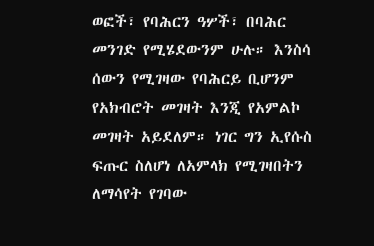ወፎች፣ የባሕርን ዓሦች፣ በባሕር መንገድ የሚሄደውንም ሁሉ። እንስሳ ሰውን የሚገዛው የባሕርይ ቢሆንም የአክብሮት መገዛት እንጂ የአምልኮ መገዛት አይደለም። ነገር ግን ኢየሱስ ፍጡር ስለሆነ ለአምላክ የሚገዛበትን ለማሳየት የገባው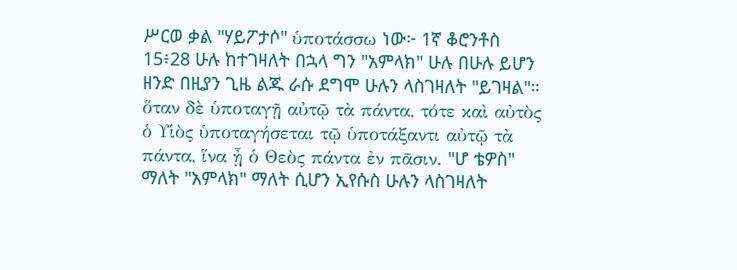ሥርወ ቃል "ሃይፖታሶ" ὑποτάσσω ነው፦ 1ኛ ቆሮንቶስ 15፥28 ሁሉ ከተገዛለት በኋላ ግን "አምላክ" ሁሉ በሁሉ ይሆን ዘንድ በዚያን ጊዜ ልጁ ራሱ ደግሞ ሁሉን ላስገዛለት "ይገዛል"። ὅταν δὲ ὑποταγῇ αὐτῷ τὰ πάντα, τότε καὶ αὐτὸς ὁ Υἱὸς ὑποταγήσεται τῷ ὑποτάξαντι αὐτῷ τὰ πάντα, ἵνα ᾖ ὁ Θεὸς πάντα ἐν πᾶσιν. "ሆ ቴዎስ" ማለት "አምላክ" ማለት ሲሆን ኢየሱስ ሁሉን ላስገዛለት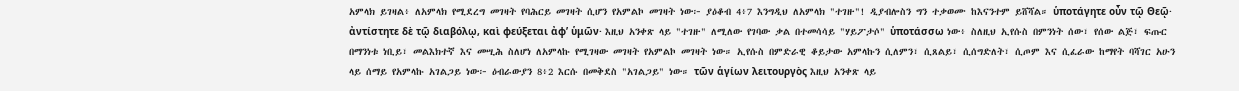አምላክ ይገዛል፥ ለአምላክ የሚደረግ መገዛት የባሕርይ መገዛት ሲሆን የአምልኮ መገዛት ነው፦ ያዕቆብ 4፥7 እንግዲህ ለአምላክ "ተገዙ"! ዲያብሎስን ግን ተቃወሙ ከእናንተም ይሸሻል። ὑποτάγητε οὖν τῷ Θεῷ· ἀντίστητε δὲ τῷ διαβόλῳ, καὶ φεύξεται ἀφ’ ὑμῶν· እዚህ አንቀጽ ላይ "ተገዙ" ለሚለው የገባው ቃል በተመሳሳይ "ሃይፖታሶ" ὑποτάσσω ነው፥ ስለዚህ ኢየሱስ በምንነት ሰው፣ የሰው ልጅ፣ ፍጡር በማንነቱ ነቢይ፣ መልእክተኛ እና መሢሕ ስለሆነ ለአምላኩ የሚገዛው መገዛት የአምልኮ መገዛት ነው። ኢየሱስ በምድራዊ ቆይታው አምላኩን ሲለምን፣ ሲጸልይ፣ ሲሰግድለት፣ ሲጦም እና ሲፈራው ከማየት ባሻገር አሁን ላይ ሰማይ የአምላኩ አገልጋይ ነው፦ ዕብራውያን 8፥2 እርሱ በመቅደስ "አገልጋይ" ነው። τῶν ἁγίων λειτουργὸς እዚህ አንቀጽ ላይ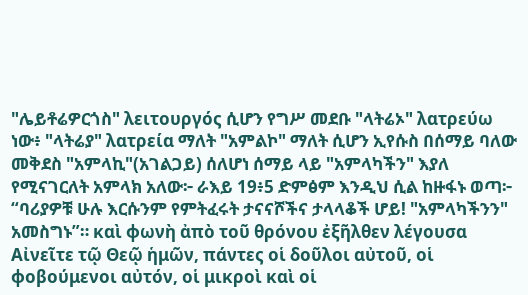"ሌይቶሬዎርጎስ" λειτουργός ሲሆን የግሥ መደቡ "ላትሬኦ" λατρεύω ነው፥ "ላትሬያ" λατρεία ማለት "አምልኮ" ማለት ሲሆን ኢየሱስ በሰማይ ባለው መቅደስ "አምላኪ"(አገልጋይ) ሰለሆነ ሰማይ ላይ "አምላካችን" እያለ የሚናገርለት አምላክ አለው፦ ራእይ 19፥5 ድምፅም እንዲህ ሲል ከዙፋኑ ወጣ፦ “ባሪያዎቹ ሁሉ እርሱንም የምትፈሩት ታናናሾችና ታላላቆች ሆይ! "አምላካችንን" አመስግኑ”። καὶ φωνὴ ἀπὸ τοῦ θρόνου ἐξῆλθεν λέγουσα Αἰνεῖτε τῷ Θεῷ ἡμῶν, πάντες οἱ δοῦλοι αὐτοῦ, οἱ φοβούμενοι αὐτόν, οἱ μικροὶ καὶ οἱ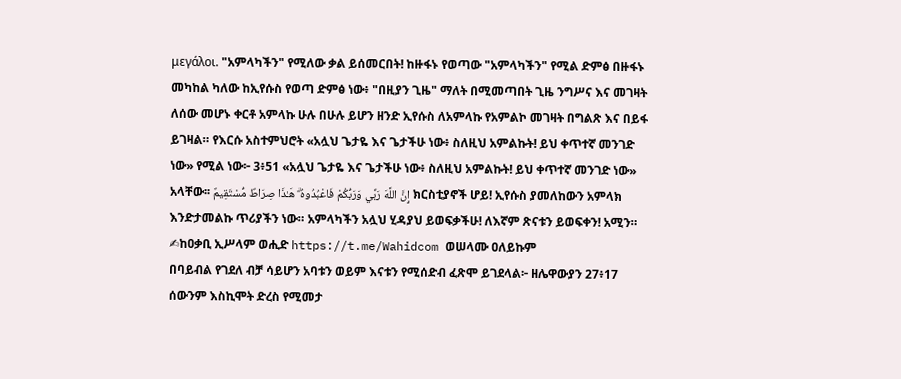μεγάλοι. "አምላካችን" የሚለው ቃል ይሰመርበት! ከዙፋኑ የወጣው "አምላካችን" የሚል ድምፅ በዙፋኑ መካከል ካለው ከኢየሱስ የወጣ ድምፅ ነው፥ "በዚያን ጊዜ" ማለት በሚመጣበት ጊዜ ንግሥና እና መገዛት ለሰው መሆኑ ቀርቶ አምላኩ ሁሉ በሁሉ ይሆን ዘንድ ኢየሱስ ለአምላኩ የአምልኮ መገዛት በግልጽ እና በይፋ ይገዛል። የእርሱ አስተምህሮት «አሏህ ጌታዬ እና ጌታችሁ ነው፥ ስለዚህ አምልኩት! ይህ ቀጥተኛ መንገድ ነው» የሚል ነው፦ 3፥51 «አሏህ ጌታዬ እና ጌታችሁ ነው፥ ስለዚህ አምልኩት! ይህ ቀጥተኛ መንገድ ነው» አላቸው፡፡ إِنَّ اللَّهَ رَبِّي وَرَبُّكُمْ فَاعْبُدُوهُ ۗ هَـٰذَا صِرَاطٌ مُّسْتَقِيمٌ ክርስቲያኖች ሆይ! ኢየሱስ ያመለከውን አምላክ እንድታመልኩ ጥሪያችን ነው። አምላካችን አሏህ ሂዳያህ ይወፍቃችሁ! ለእኛም ጽናቱን ይወፍቀን! አሚን። ✍ከዐቃቢ ኢሥላም ወሒድ https://t.me/Wahidcom ወሠላሙ ዐለይኩም
በባይብል የገደለ ብቻ ሳይሆን አባቱን ወይም እናቱን የሚሰድብ ፈጽሞ ይገደላል፦ ዘሌዋውያን 27፥17 ሰውንም እስኪሞት ድረስ የሚመታ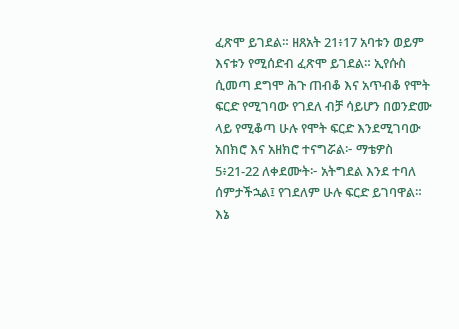ፈጽሞ ይገደል። ዘጸአት 21፥17 አባቱን ወይም እናቱን የሚሰድብ ፈጽሞ ይገደል። ኢየሱስ ሲመጣ ደግሞ ሕጉ ጠብቆ እና አጥብቆ የሞት ፍርድ የሚገባው የገደለ ብቻ ሳይሆን በወንድሙ ላይ የሚቆጣ ሁሉ የሞት ፍርድ እንደሚገባው አበክሮ እና አዘክሮ ተናግሯል፦ ማቴዎስ 5፥21-22 ለቀደሙት፦ አትግደል እንደ ተባለ ሰምታችኋል፤ የገደለም ሁሉ ፍርድ ይገባዋል። እኔ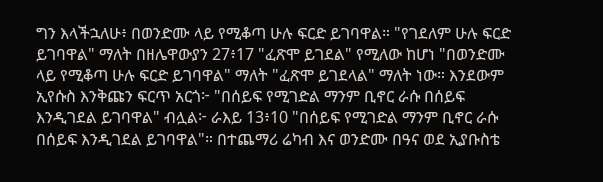ግን እላችኋለሁ፥ በወንድሙ ላይ የሚቆጣ ሁሉ ፍርድ ይገባዋል። "የገደለም ሁሉ ፍርድ ይገባዋል" ማለት በዘሌዋውያን 27፥17 "ፈጽሞ ይገደል" የሚለው ከሆነ "በወንድሙ ላይ የሚቆጣ ሁሉ ፍርድ ይገባዋል" ማለት "ፈጽሞ ይገደላል" ማለት ነው። እንደውም ኢየሱስ እንቅጩን ፍርጥ አርጎ፦ "በሰይፍ የሚገድል ማንም ቢኖር ራሱ በሰይፍ እንዲገደል ይገባዋል" ብሏል፦ ራእይ 13፥10 "በሰይፍ የሚገድል ማንም ቢኖር ራሱ በሰይፍ እንዲገደል ይገባዋል"። በተጨማሪ ሬካብ እና ወንድሙ በዓና ወደ ኢያቡስቴ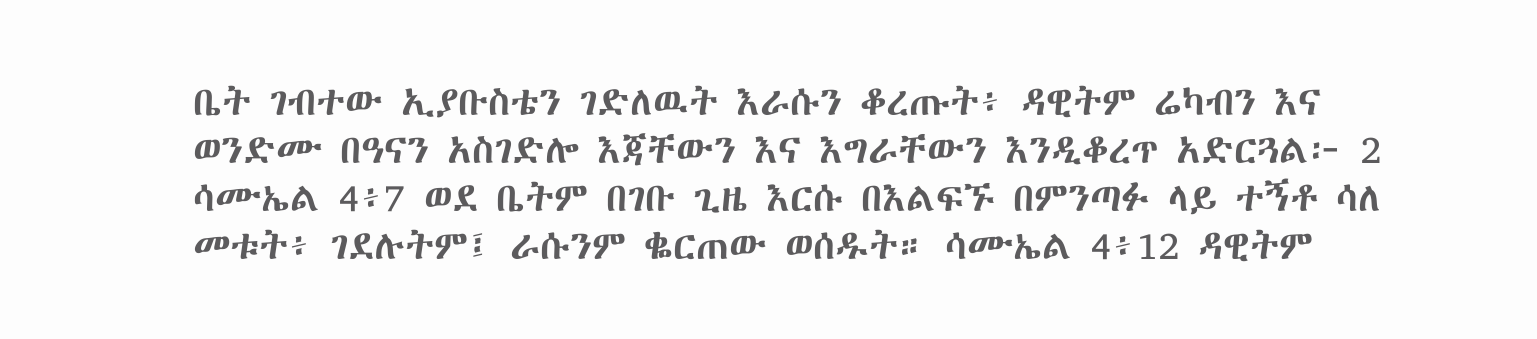ቤት ገብተው ኢያቡስቴን ገድለዉት እራሱን ቆረጡት፥ ዳዊትም ሬካብን እና ወንድሙ በዓናን አስገድሎ እጃቸውን እና እግራቸውን እንዲቆረጥ አድርጓል፦ 2 ሳሙኤል 4፥7 ወደ ቤትም በገቡ ጊዜ እርሱ በእልፍኙ በምንጣፉ ላይ ተኝቶ ሳለ መቱት፥ ገደሉትም፤ ራሱንም ቈርጠው ወሰዱት። ሳሙኤል 4፥12 ዳዊትም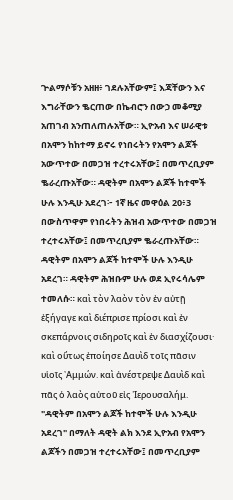ጕልማሶቹን አዘዘ፥ ገደሉአቸውም፤ እጃቸውን እና እግራቸውን ቈርጠው በኬብሮን በውኃ መቆሚያ አጠገብ አንጠለጠሉአቸው። ኢዮአብ እና ሠራዊቱ በአሞን ከከተማ ይኖሩ የነበሩትን የአሞን ልጆች አውጥተው በመጋዝ ተረተሩአቸው፤ በመጥረቢያም ቈራረጡአቸው። ዳዊትም በአሞን ልጆች ከተሞች ሁሉ እንዲሁ አደረገ፦ 1ኛ ዜና መዋዕል 20፥3 በውስጥዋም የነበሩትን ሕዝብ አውጥተው በመጋዝ ተረተሩአቸው፤ በመጥረቢያም ቈራረጡአቸው። ዳዊትም በአሞን ልጆች ከተሞች ሁሉ እንዲሁ አደረገ። ዳዊትም ሕዝቡም ሁሉ ወደ ኢየሩሳሌም ተመለሱ። καὶ τὸν λαὸν τὸν ἐν αὐτῇ ἐξήγαγε καὶ διέπρισε πρίοσι καὶ ἐν σκεπάρνοις σιδηροῖς καὶ ἐν διασχίζουσι· καὶ οὕτως ἐποίησε Δαυὶδ τοῖς πᾶσιν υἱοῖς ᾿Αμμών. καὶ ἀνέστρεψε Δαυὶδ καὶ πᾶς ὁ λαὸς αὐτοῦ εἰς ῾Ιερουσαλήμ. "ዳዊትም በአሞን ልጆች ከተሞች ሁሉ እንዲሁ አደረገ" በማለት ዳዊት ልክ እንደ ኢዮአብ የአሞን ልጆችን በመጋዝ ተረተሩአቸው፤ በመጥረቢያም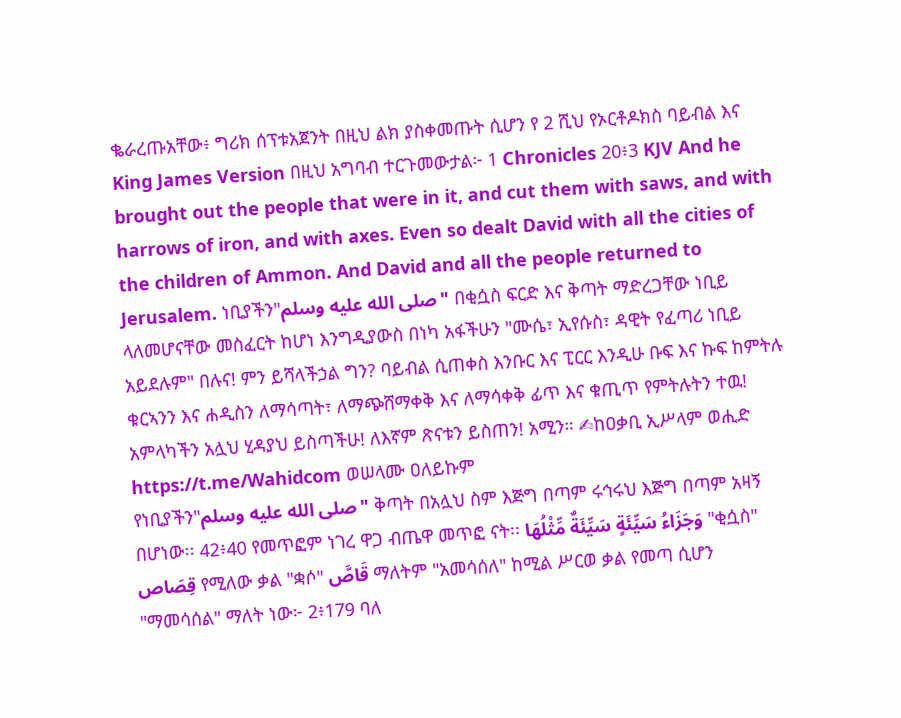ቈራረጡአቸው፥ ግሪክ ሰፕቱአጀንት በዚህ ልክ ያስቀመጡት ሲሆን የ 2 ሺህ የኦርቶዶክስ ባይብል እና King James Version በዚህ አግባብ ተርጉመውታል፦ 1 Chronicles 20፥3 KJV And he brought out the people that were in it, and cut them with saws, and with harrows of iron, and with axes. Even so dealt David with all the cities of the children of Ammon. And David and all the people returned to Jerusalem. ነቢያችን"صلى الله عليه وسلم" በቂሷስ ፍርድ እና ቅጣት ማድረጋቸው ነቢይ ላለመሆናቸው መስፈርት ከሆነ እንግዲያውስ በነካ አፋችሁን "ሙሴ፣ ኢየሱስ፣ ዳዊት የፈጣሪ ነቢይ አይደሉም" በሉና! ምን ይሻላችኃል ግን? ባይብል ሲጠቀስ እንቡር እና ፒርር እንዲሁ ቡፍ እና ኩፍ ከምትሉ ቁርኣንን እና ሐዲስን ለማሳጣት፣ ለማጭሸማቀቅ እና ለማሳቀቅ ፊጥ እና ቁጢጥ የምትሉትን ተዉ! አምላካችን አሏህ ሂዳያህ ይስጣችሁ! ለእኛም ጽናቱን ይስጠን! አሚን። ✍ከዐቃቢ ኢሥላም ወሒድ https://t.me/Wahidcom ወሠላሙ ዐለይኩም
የነቢያችን"صلى الله عليه وسلم" ቅጣት በአሏህ ስም እጅግ በጣም ሩኅሩህ እጅግ በጣም አዛኝ በሆነው፡፡ 42፥40 የመጥፎም ነገረ ዋጋ ብጤዋ መጥፎ ናት፡፡ وَجَزَاءُ سَيِّئَةٍ سَيِّئَةٌ مِّثْلُهَا "ቂሷስ" قِصَاص የሚለው ቃል "ቋሶ" قَاصَّ ማለትም "አመሳሰለ" ከሚል ሥርወ ቃል የመጣ ሲሆን "ማመሳሰል" ማለት ነው፦ 2፥179 ባለ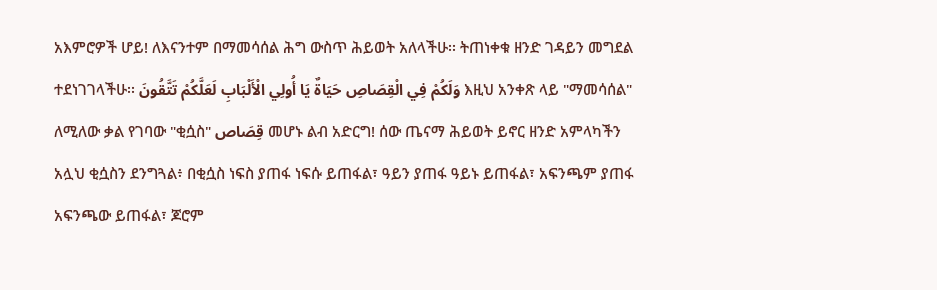አእምሮዎች ሆይ! ለእናንተም በማመሳሰል ሕግ ውስጥ ሕይወት አለላችሁ፡፡ ትጠነቀቁ ዘንድ ገዳይን መግደል ተደነገገላችሁ፡፡ وَلَكُمْ فِي الْقِصَاصِ حَيَاةٌ يَا أُولِي الْأَلْبَابِ لَعَلَّكُمْ تَتَّقُونَ እዚህ አንቀጽ ላይ "ማመሳሰል" ለሚለው ቃል የገባው "ቂሷስ" قِصَاص መሆኑ ልብ አድርግ! ሰው ጤናማ ሕይወት ይኖር ዘንድ አምላካችን አሏህ ቂሷስን ደንግጓል፥ በቂሷስ ነፍስ ያጠፋ ነፍሱ ይጠፋል፣ ዓይን ያጠፋ ዓይኑ ይጠፋል፣ አፍንጫም ያጠፋ አፍንጫው ይጠፋል፣ ጆሮም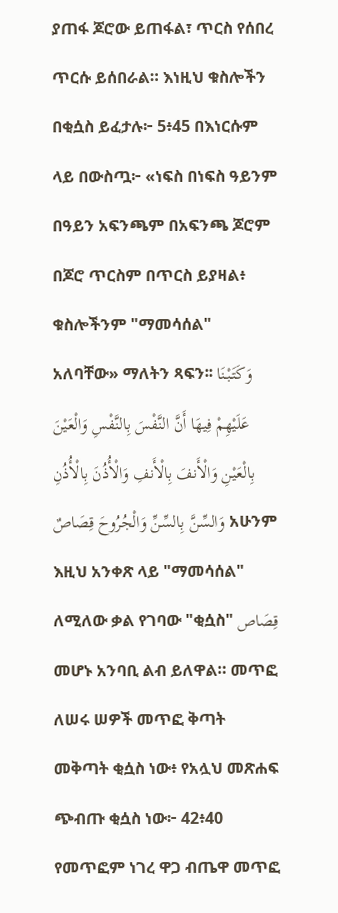ያጠፋ ጆሮው ይጠፋል፣ ጥርስ የሰበረ ጥርሱ ይሰበራል። እነዚህ ቁስሎችን በቂሷስ ይፈታሉ፦ 5፥45 በእነርሱም ላይ በውስጧ፦ «ነፍስ በነፍስ ዓይንም በዓይን አፍንጫም በአፍንጫ ጆሮም በጆሮ ጥርስም በጥርስ ይያዛል፥ ቁስሎችንም "ማመሳሰል" አለባቸው» ማለትን ጻፍን፡፡ وَكَتَبْنَا عَلَيْهِمْ فِيهَا أَنَّ النَّفْسَ بِالنَّفْسِ وَالْعَيْنَ بِالْعَيْنِ وَالْأَنفَ بِالْأَنفِ وَالْأُذُنَ بِالْأُذُنِ وَالسِّنَّ بِالسِّنِّ وَالْجُرُوحَ قِصَاصٌ አሁንም እዚህ አንቀጽ ላይ "ማመሳሰል" ለሚለው ቃል የገባው "ቂሷስ" قِصَاص መሆኑ አንባቢ ልብ ይለዋል። መጥፎ ለሠሩ ሠዎች መጥፎ ቅጣት መቅጣት ቂሷስ ነው፥ የአሏህ መጽሐፍ ጭብጡ ቂሷስ ነው፦ 42፥40 የመጥፎም ነገረ ዋጋ ብጤዋ መጥፎ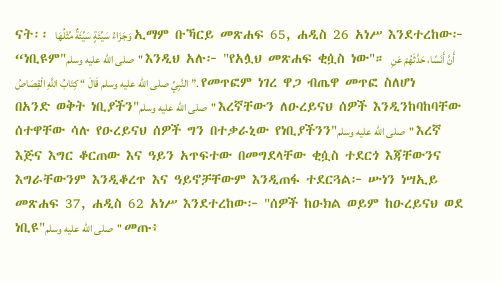ናት፡፡ وَجَزَاءُ سَيِّئَةٍ سَيِّئَةٌ مِّثْلُهَا ኢማም ቡኻርይ መጽሐፍ 65, ሐዲስ 26 አነሥ እንደተረከው፦ “ነቢዩም"صلى الله عليه وسلم" እንዲህ አሉ፦ "የአሏህ መጽሐፍ ቂሷስ ነው"። أَنَّ أَنَسًا، حَدَّثَهُمْ عَنِ النَّبِيِّ صلى الله عليه وسلم قَالَ “ كِتَابُ اللَّهِ الْقِصَاصُ ”. የመጥፎም ነገረ ዋጋ ብጤዋ መጥፎ ስለሆነ በአንድ ወቅት ነቢያችን"صلى الله عليه وسلم" እረኛቸውን ለዑረይናህ ሰዎች እንዲንከባከባቸው ሰተዋቸው ሳሉ የዑረይናህ ሰዎች ግን በተቃራኒው የነቢያችንን"صلى الله عليه وسلم" እረኛ እጅና እግር ቆርጠው እና ዓይን አጥፍተው በመግደላቸው ቂሷስ ተደርጎ እጃቸውንና እግራቸውንም እንዲቆረጥ እና ዓይኖቻቸውም እንዲጠፋ ተደርጓል፦ ሡነን ነሣኢይ መጽሐፍ 37, ሐዲስ 62 አነሥ እንደተረከው፦ "ሰዎች ከዑክል ወይም ከዑረይናህ ወደ ነቢዩ"صلى الله عليه وسلم" መጡ፥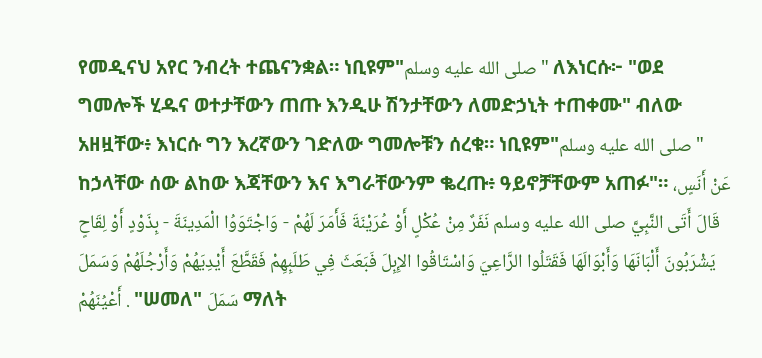የመዲናህ አየር ንብረት ተጨናንቋል። ነቢዩም"صلى الله عليه وسلم" ለእነርሱ፦ "ወደ ግመሎች ሂዱና ወተታቸውን ጠጡ እንዲሁ ሽንታቸውን ለመድኃኒት ተጠቀሙ" ብለው አዘዟቸው፥ እነርሱ ግን እረኛውን ገድለው ግመሎቹን ሰረቁ። ነቢዩም"صلى الله عليه وسلم" ከኃላቸው ሰው ልከው እጃቸውን እና እግራቸውንም ቈረጡ፥ ዓይኖቻቸውም አጠፉ"። عَنْ أَنَسٍ، قَالَ أَتَى النَّبِيَّ صلى الله عليه وسلم نَفَرٌ مِنْ عُكْلٍ أَوْ عُرَيْنَةَ فَأَمَرَ لَهُمْ - وَاجْتَوَوُا الْمَدِينَةَ - بِذَوْدٍ أَوْ لِقَاحٍ يَشْرَبُونَ أَلْبَانَهَا وَأَبْوَالَهَا فَقَتَلُوا الرَّاعِيَ وَاسْتَاقُوا الإِبِلَ فَبَعَثَ فِي طَلَبِهِمْ فَقَطَّعَ أَيْدِيَهُمْ وَأَرْجُلَهُمْ وَسَمَلَ أَعْيُنَهُمْ . "ሠመለ" سَمَلَ ማለት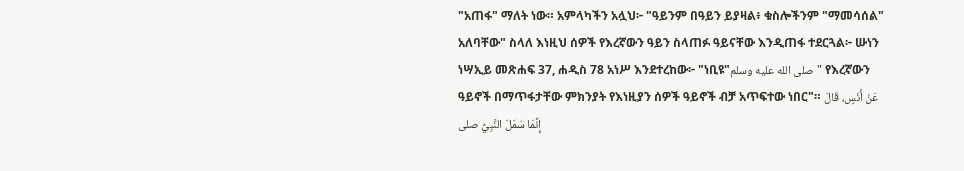"አጠፋ" ማለት ነው። አምላካችን አሏህ፦ "ዓይንም በዓይን ይያዛል፥ ቁስሎችንም "ማመሳሰል" አለባቸው" ስላለ እነዚህ ሰዎች የእረኛውን ዓይን ስላጠፉ ዓይናቸው እንዲጠፋ ተደርጓል፦ ሡነን ነሣኢይ መጽሐፍ 37, ሐዲስ 78 አነሥ እንደተረከው፦ "ነቢዩ"صلى الله عليه وسلم" የእረኛውን ዓይኖች በማጥፋታቸው ምክንያት የእነዚያን ሰዎች ዓይኖች ብቻ አጥፍተው ነበር"። عَنْ أَنَسٍ، قَالَ إِنَّمَا سَمَلَ النَّبِيُّ صلى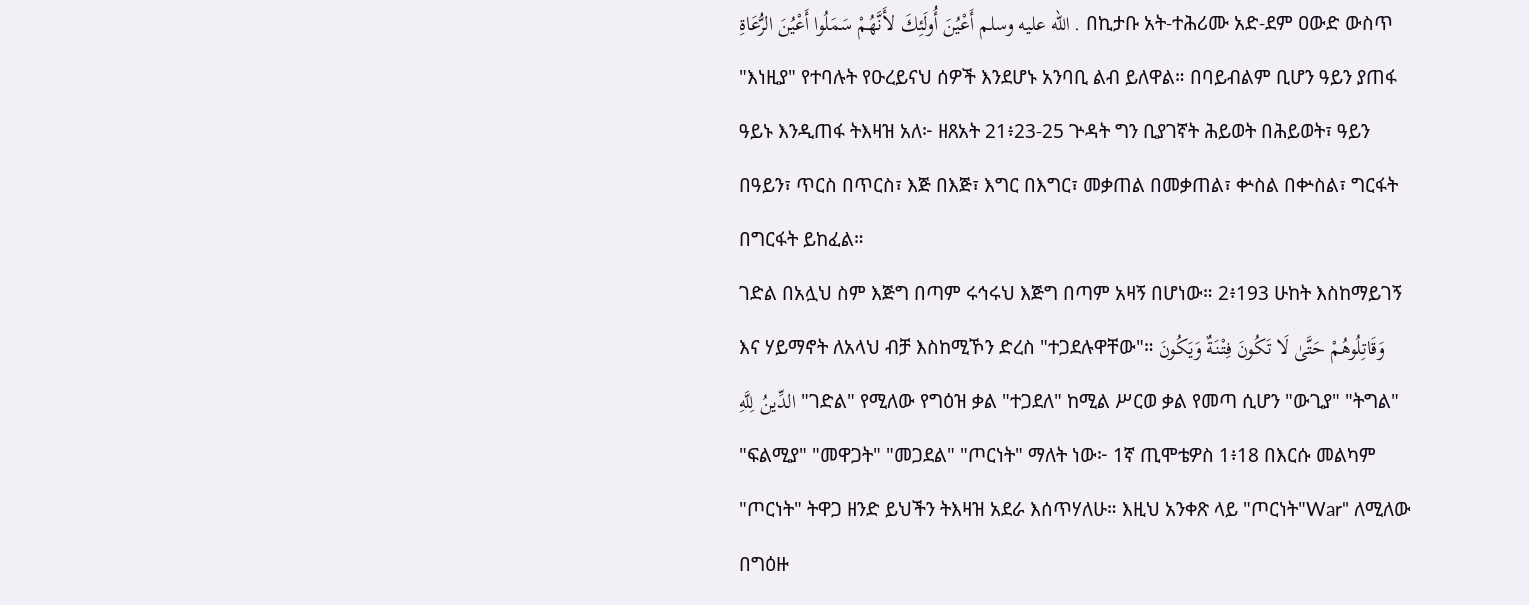الله عليه وسلم أَعْيُنَ أُولَئِكَ لأَنَّهُمْ سَمَلُوا أَعْيُنَ الرُّعَاةِ . በኪታቡ አት-ተሕሪሙ አድ-ደም ዐውድ ውስጥ "እነዚያ" የተባሉት የዑረይናህ ሰዎች እንደሆኑ አንባቢ ልብ ይለዋል። በባይብልም ቢሆን ዓይን ያጠፋ ዓይኑ እንዲጠፋ ትእዛዝ አለ፦ ዘጸአት 21፥23-25 ጕዳት ግን ቢያገኛት ሕይወት በሕይወት፣ ዓይን በዓይን፣ ጥርስ በጥርስ፣ እጅ በእጅ፣ እግር በእግር፣ መቃጠል በመቃጠል፣ ቍስል በቍስል፣ ግርፋት በግርፋት ይከፈል።
ገድል በአሏህ ስም እጅግ በጣም ሩኅሩህ እጅግ በጣም አዛኝ በሆነው። 2፥193 ሁከት እስከማይገኝ እና ሃይማኖት ለአላህ ብቻ እስከሚኾን ድረስ "ተጋደሉዋቸው"። وَقَاتِلُوهُمْ حَتَّىٰ لَا تَكُونَ فِتْنَةٌ وَيَكُونَ الدِّينُ لِلَّهِ "ገድል" የሚለው የግዕዝ ቃል "ተጋደለ" ከሚል ሥርወ ቃል የመጣ ሲሆን "ውጊያ" "ትግል" "ፍልሚያ" "መዋጋት" "መጋደል" "ጦርነት" ማለት ነው፦ 1ኛ ጢሞቴዎስ 1፥18 በእርሱ መልካም "ጦርነት" ትዋጋ ዘንድ ይህችን ትእዛዝ አደራ እሰጥሃለሁ። እዚህ አንቀጽ ላይ "ጦርነት"War" ለሚለው በግዕዙ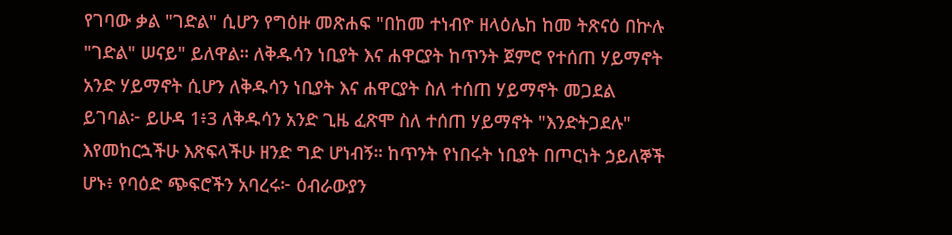የገባው ቃል "ገድል" ሲሆን የግዕዙ መጽሐፍ "በከመ ተነብዮ ዘላዕሌከ ከመ ትጽናዕ በኵሉ "ገድል" ሠናይ" ይለዋል። ለቅዱሳን ነቢያት እና ሐዋርያት ከጥንት ጀምሮ የተሰጠ ሃይማኖት አንድ ሃይማኖት ሲሆን ለቅዱሳን ነቢያት እና ሐዋርያት ስለ ተሰጠ ሃይማኖት መጋደል ይገባል፦ ይሁዳ 1፥3 ለቅዱሳን አንድ ጊዜ ፈጽሞ ስለ ተሰጠ ሃይማኖት "እንድትጋደሉ" እየመከርኋችሁ እጽፍላችሁ ዘንድ ግድ ሆነብኝ። ከጥንት የነበሩት ነቢያት በጦርነት ኃይለኞች ሆኑ፥ የባዕድ ጭፍሮችን አባረሩ፦ ዕብራውያን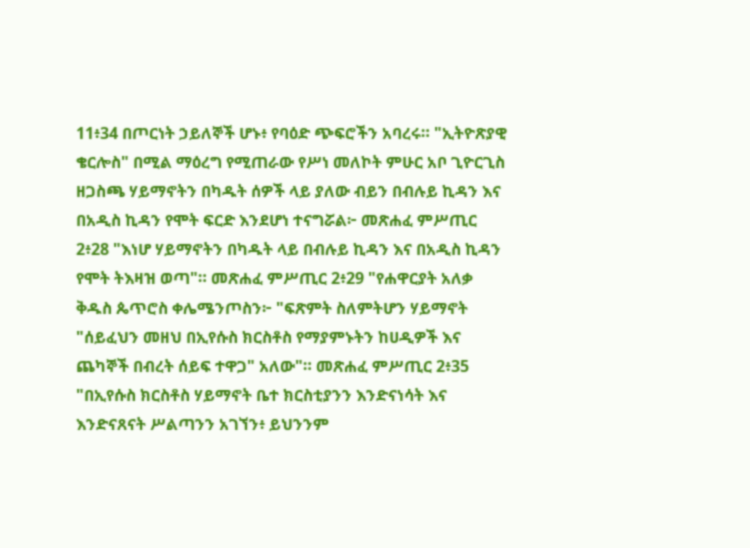11፥34 በጦርነት ኃይለኞች ሆኑ፥ የባዕድ ጭፍሮችን አባረሩ። "ኢትዮጽያዊ ቄርሎስ" በሚል ማዕረግ የሚጠራው የሥነ መለኮት ምሁር አቦ ጊዮርጊስ ዘጋስጫ ሃይማኖትን በካዱት ሰዎች ላይ ያለው ብይን በብሉይ ኪዳን እና በአዲስ ኪዳን የሞት ፍርድ እንደሆነ ተናግሯል፦ መጽሐፈ ምሥጢር 2፥28 "እነሆ ሃይማኖትን በካዱት ላይ በብሉይ ኪዳን እና በአዲስ ኪዳን የሞት ትእዛዝ ወጣ"። መጽሐፈ ምሥጢር 2፥29 "የሐዋርያት አለቃ ቅዱስ ጴጥሮስ ቀሌሜንጦስን፦ "ፍጽምት ስለምትሆን ሃይማኖት "ሰይፈህን መዘህ በኢየሱስ ክርስቶስ የማያምኑትን ከሀዲዎች እና ጨካኞች በብረት ሰይፍ ተዋጋ" አለው"። መጽሐፈ ምሥጢር 2፥35 "በኢየሱስ ክርስቶስ ሃይማኖት ቤተ ክርስቲያንን እንድናነሳት እና እንድናጸናት ሥልጣንን አገኘን፥ ይህንንም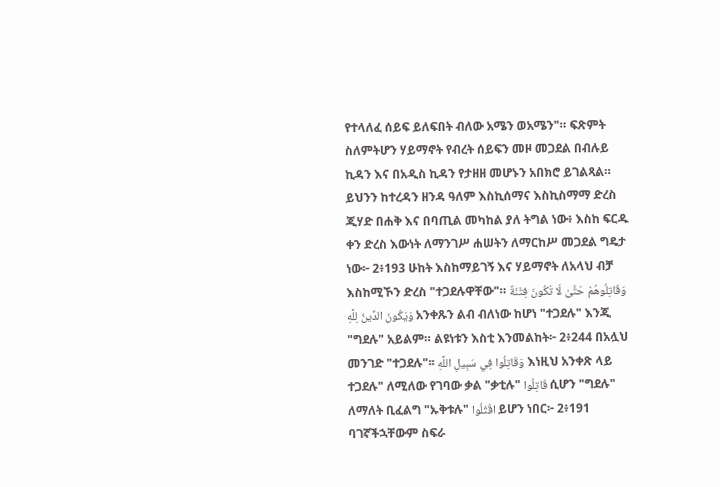የተላለፈ ሰይፍ ይለፍበት ብለው አሜን ወአሜን"። ፍጽምት ስለምትሆን ሃይማኖት የብረት ሰይፍን መዞ መጋደል በብሉይ ኪዳን እና በአዲስ ኪዳን የታዘዘ መሆኑን አበክሮ ይገልጻል። ይህንን ከተረዳን ዘንዳ ዓለም እስኪሰማና እስኪስማማ ድረስ ጂሃድ በሐቅ እና በባጢል መካከል ያለ ትግል ነው፥ እስከ ፍርዱ ቀን ድረስ እውነት ለማንገሥ ሐሠትን ለማርከሥ መጋደል ግዴታ ነው፦ 2፥193 ሁከት እስከማይገኝ እና ሃይማኖት ለአላህ ብቻ እስከሚኾን ድረስ "ተጋደሉዋቸው"። وَقَاتِلُوهُمْ حَتَّىٰ لَا تَكُونَ فِتْنَةٌ وَيَكُونَ الدِّينُ لِلَّهِ አንቀጹን ልብ ብለነው ከሆነ "ተጋደሉ" እንጂ "ግደሉ" አይልም። ልዩነቱን እስቲ እንመልከት፦ 2፥244 በአሏህ መንገድ "ተጋደሉ"፡፡ وَقَاتِلُوا فِي سَبِيلِ اللَّهِ እነዚህ አንቀጽ ላይ ተጋደሉ" ለሚለው የገባው ቃል "ቃቲሉ" قَاتِلُوا ሲሆን "ግደሉ" ለማለት ቢፈልግ "ኡቅቱሉ" اقْتُلُوا ይሆን ነበር፦ 2፥191 ባገኛችኋቸውም ስፍራ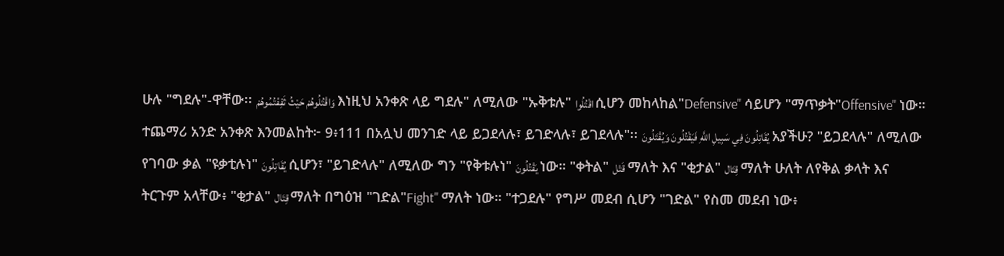ሁሉ "ግደሉ"-ዋቸው፡፡ وَاقْتُلُوهُمْ حَيْثُ ثَقِفْتُمُوهُمْ እነዚህ አንቀጽ ላይ ግደሉ" ለሚለው "ኡቅቱሉ" اقْتُلُوا ሲሆን መከላከል"Defensive" ሳይሆን "ማጥቃት"Offensive" ነው። ተጨማሪ አንድ አንቀጽ እንመልከት፦ 9፥111 በአሏህ መንገድ ላይ ይጋደላሉ፣ ይገድላሉ፣ ይገደላሉ"፡፡ يُقَاتِلُونَ فِي سَبِيلِ اللَّهِ فَيَقْتُلُونَ وَيُقْتَلُونَ አያችሁ? "ይጋደላሉ" ለሚለው የገባው ቃል "ዩቃቲሉነ" يُقَاتِلُونَ ሲሆን፣ "ይገድላሉ" ለሚለው ግን "የቅቱሉነ" يَقْتُلُونَ ነው። "ቀትል" قَتْل ማለት እና "ቂታል" قِتَال ማለት ሁለት ለየቅል ቃላት እና ትርጉም አላቸው፥ "ቂታል" قِتَال ማለት በግዕዝ "ገድል"Fight" ማለት ነው። "ተጋደሉ" የግሥ መደብ ሲሆን "ገድል" የስመ መደብ ነው፥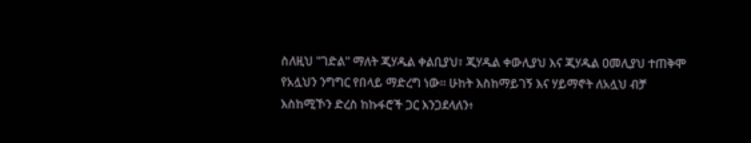ስለዚህ "ገድል" ማለት ጂሃዱል ቀልቢያህ፣ ጂሃዱል ቀውሊያህ እና ጂሃዱል ዐመሊያህ ተጠቅሞ የአሏህን ንግግር የበላይ ማድረግ ነው። ሁከት እስከማይገኝ እና ሃይማኖት ለአሏህ ብቻ እስከሚኾን ድረስ ከኩፋሮች ጋር እንጋደላለን፥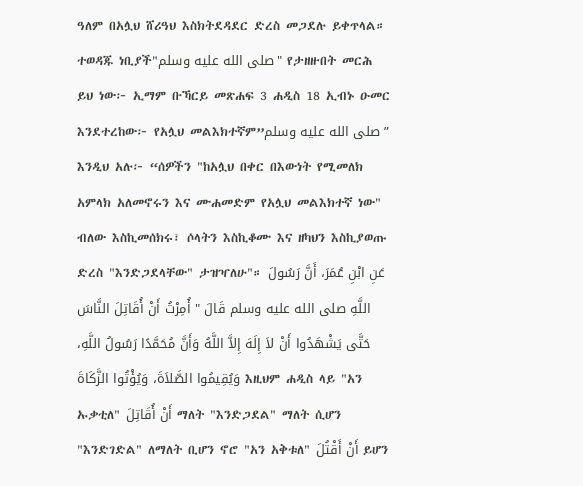ዓለም በአሏህ ሸሪዓህ እስክትደዳደር ድረስ መጋደሉ ይቀጥላል። ተወዳጁ ነቢያች"صلى الله عليه وسلم" የታዘዙበት መርሕ ይህ ነው፦ ኢማም ቡኻርይ መጽሐፍ 3 ሐዲስ 18 ኢብኑ ዑመር እንደተረከው፦ የአሏህ መልእክተኛም”صلى الله عليه وسلم” እንዲህ አሉ፦ “ሰዎችን "ከአሏህ በቀር በእውነት የሚመለክ አምላክ አለመኖሩን እና ሙሐመድም የአሏህ መልእክተኛ ነው" ብለው እስኪመሰክሩ፣ ሶላትን እስኪቆሙ እና ዘካህን እስኪያወጡ ድረስ "እንድጋደላቸው" ታዝዣለሁ"። عَنِ ابْنِ عُمَرَ، أَنَّ رَسُولَ اللَّهِ صلى الله عليه وسلم قَالَ " أُمِرْتُ أَنْ أُقَاتِلَ النَّاسَ حَتَّى يَشْهَدُوا أَنْ لاَ إِلَهَ إِلاَّ اللَّهُ وَأَنَّ مُحَمَّدًا رَسُولُ اللَّهِ، وَيُقِيمُوا الصَّلاَةَ، وَيُؤْتُوا الزَّكَاةَ እዚህም ሐዲስ ላይ "አን ኡቃቲለ" أَنْ أُقَاتِلَ ማለት "እንድጋደል" ማለት ሲሆን "እንድገድል" ለማለት ቢሆን ኖሮ "አን አቅቱለ" أَنْ أَقْتُلَ ይሆን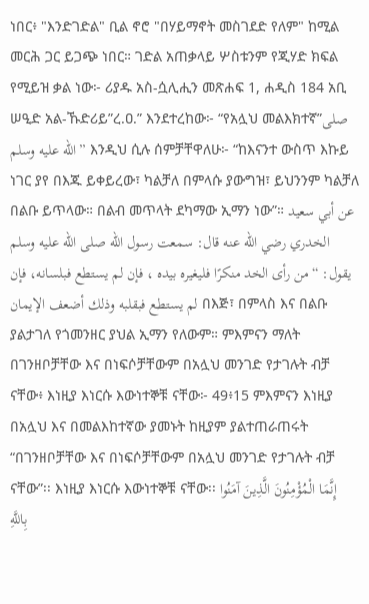ነበር፥ "እንድገድል" ቢል ኖሮ "በሃይማኖት መስገደድ የለም" ከሚል መርሕ ጋር ይጋጭ ነበር። ገድል አጠቃላይ ሦስቱንም የጂሃድ ክፍል የሚይዝ ቃል ነው፦ ሪያዱ አስ-ሷሊሒን መጽሐፍ 1, ሐዲስ 184 አቢ ሠዒድ አል-ኹድሪይ”ረ.ዐ.” እንደተረከው፦ “የአሏህ መልእክተኛ”صلى الله عليه وسلم” እንዲህ ሲሉ ሰምቻቸዋለሁ፦ “ከእናንተ ውስጥ እኩይ ነገር ያየ በእጁ ይቀይረው፣ ካልቻለ በምላሱ ያውግዝ፣ ይህንንም ካልቻለ በልቡ ይጥላው። በልብ መጥላት ደካማው ኢማን ነው”። عن أبي سعيد الخدري رضي الله عنه قال: سمعت رسول الله صلى الله عليه وسلم يقول: “من رأى الخد منكرًا فليغيره بيده ، فإن لم يستطع فبلسانه، فإن لم يستطع فبقلبه وذلك أضعف الإيمان በእጅ፣ በምላስ እና በልቡ ያልታገለ የጎመንዘር ያህል ኢማን የለውም። ምእምናን ማለት በገንዘቦቻቸው እና በነፍሶቻቸውም በአሏህ መንገድ የታገሉት ብቻ ናቸው፥ እነዚያ እነርሱ እውነተኞቹ ናቸው፦ 49፥15 ምእምናን እነዚያ በአሏህ እና በመልእከተኛው ያመኑት ከዚያም ያልተጠራጠሩት “በገንዘቦቻቸው እና በነፍሶቻቸውም በአሏህ መንገድ የታገሉት ብቻ ናቸው”፡፡ እነዚያ እነርሱ እውነተኞቹ ናቸው፡፡ إِنَّمَا الْمُؤْمِنُونَ الَّذِينَ آمَنُوا بِاللَّهِ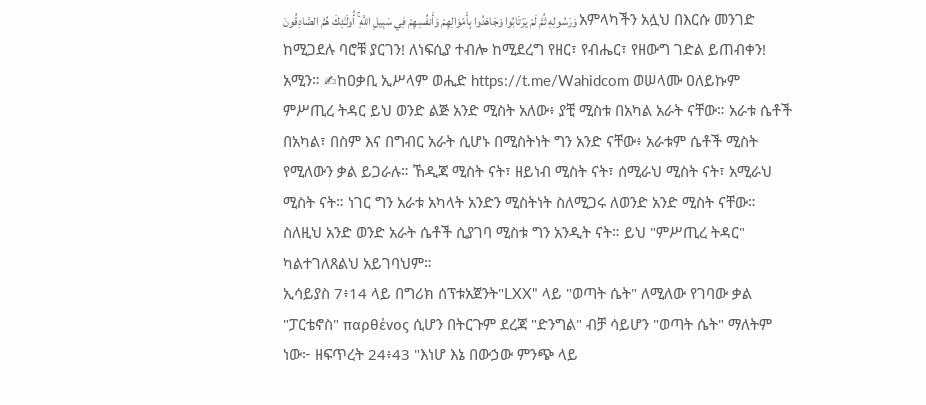وَرَسُولِهِ ثُمَّ لَمْ يَرْتَابُوا وَجَاهَدُوا بِأَمْوَالِهِمْ وَأَنفُسِهِمْ فِي سَبِيلِ اللَّهِ ۚ أُولَـٰئِكَ هُمُ الصَّادِقُونَ አምላካችን አሏህ በእርሱ መንገድ ከሚጋደሉ ባሮቹ ያርገን! ለነፍሲያ ተብሎ ከሚደረግ የዘር፣ የብሔር፣ የዘውግ ገድል ይጠብቀን! አሚን። ✍ከዐቃቢ ኢሥላም ወሒድ https://t.me/Wahidcom ወሠላሙ ዐለይኩም
ምሥጢረ ትዳር ይህ ወንድ ልጅ አንድ ሚስት አለው፥ ያቺ ሚስቱ በአካል አራት ናቸው። አራቱ ሴቶች በአካል፣ በስም እና በግብር አራት ሲሆኑ በሚስትነት ግን አንድ ናቸው፥ አራቱም ሴቶች ሚስት የሚለውን ቃል ይጋራሉ። ኸዲጃ ሚስት ናት፣ ዘይነብ ሚስት ናት፣ ሰሚራህ ሚስት ናት፣ አሚራህ ሚስት ናት። ነገር ግን አራቱ አካላት አንድን ሚስትነት ስለሚጋሩ ለወንድ አንድ ሚስት ናቸው። ስለዚህ አንድ ወንድ አራት ሴቶች ሲያገባ ሚስቱ ግን አንዲት ናት። ይህ "ምሥጢረ ትዳር" ካልተገለጸልህ አይገባህም።
ኢሳይያስ 7፥14 ላይ በግሪክ ሰፕቱአጀንት"LXX" ላይ "ወጣት ሴት" ለሚለው የገባው ቃል "ፓርቴኖስ" παρθένος ሲሆን በትርጉም ደረጃ "ድንግል" ብቻ ሳይሆን "ወጣት ሴት" ማለትም ነው፦ ዘፍጥረት 24፥43 "እነሆ እኔ በውኃው ምንጭ ላይ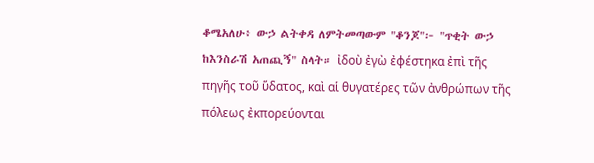ቆሜአለሁ፥ ውኃ ልትቀዳ ለምትመጣውም "ቆንጆ"፦ "ጥቂት ውኃ ከእንስራሽ አጠጪኝ" ስላት። ἰδοὺ ἐγὼ ἐφέστηκα ἐπὶ τῆς πηγῆς τοῦ ὕδατος, καὶ αἱ θυγατέρες τῶν ἀνθρώπων τῆς πόλεως ἐκπορεύονται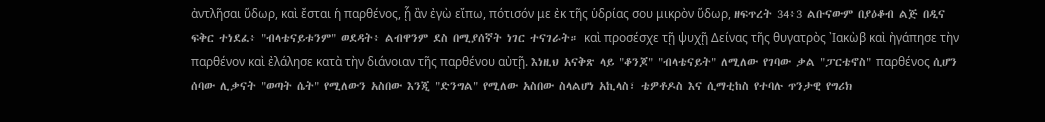ἀντλῆσαι ὕδωρ, καὶ ἔσται ἡ παρθένος, ᾗ ἂν ἐγὼ εἴπω, πότισόν με ἐκ τῆς ὑδρίας σου μικρὸν ὕδωρ, ዘፍጥረት 34፥3 ልቡናውም በያዕቆብ ልጅ በዲና ፍቅር ተነደፈ፥ "ብላቴናይቱንም" ወደዳት፥ ልብዋንም ደስ በሚያሰኛት ነገር ተናገራት። καὶ προσέσχε τῇ ψυχῇ Δείνας τῆς θυγατρὸς ᾿Ιακὼβ καὶ ἠγάπησε τὴν παρθένον καὶ ἐλάλησε κατὰ τὴν διάνοιαν τῆς παρθένου αὐτῇ. እነዚህ አናቅጽ ላይ "ቆንጆ" "ብላቴናይት" ለሚለው የገባው ቃል "ፓርቴኖስ" παρθένος ሲሆን ሰባው ሊቃናት "ወጣት ሴት" የሚለውን አስበው እንጂ "ድንግል" የሚለው አስበው ስላልሆነ አኪላስ፣ ቴዎቶዶስ እና ሲማቲከስ የተባሉ ጥንታዊ የግሪክ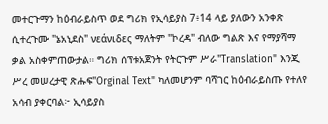መተርጉማን ከዕብራይስጥ ወደ ግሪክ የኢሳይያስ 7፥14 ላይ ያለውን አንቀጽ ሲተረጉሙ "ኔአኒደስ" νεάνιδες ማለትም "ኮረዳ" ብለው ግልጽ እና የማያሻማ ቃል አስቀምጠውታል። ግሪክ ሰፕቱአጀንት የትርጉም ሥራ"Translation" እንጂ ሥረ መሠረታዊ ጽሑፍ"Orginal Text" ካለመሆንም ባሻገር ከዕብራይስጡ የተለየ አሳብ ያቀርባል፦ ኢሳይያስ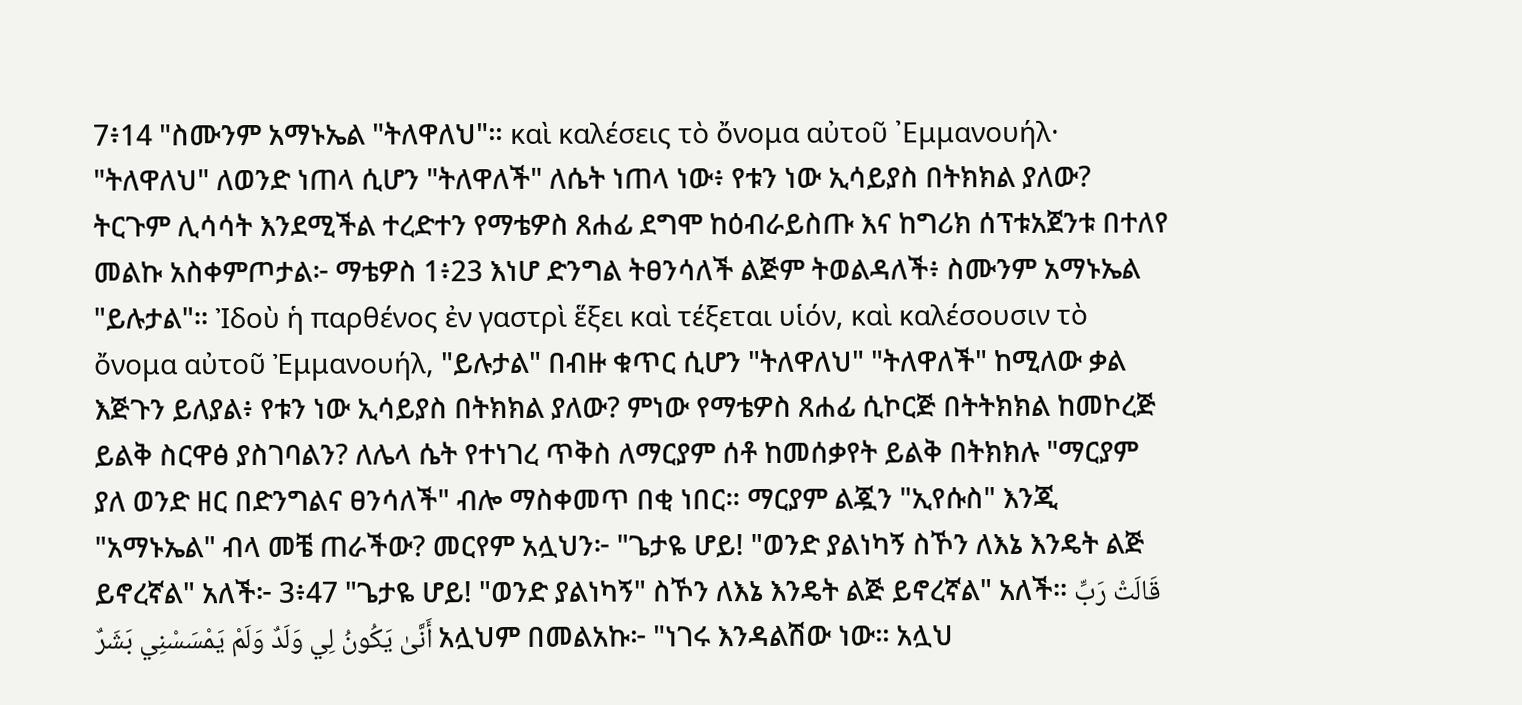7፥14 "ስሙንም አማኑኤል "ትለዋለህ"። καὶ καλέσεις τὸ ὄνομα αὐτοῦ ᾿Εμμανουήλ· "ትለዋለህ" ለወንድ ነጠላ ሲሆን "ትለዋለች" ለሴት ነጠላ ነው፥ የቱን ነው ኢሳይያስ በትክክል ያለው? ትርጉም ሊሳሳት እንደሚችል ተረድተን የማቴዎስ ጸሐፊ ደግሞ ከዕብራይስጡ እና ከግሪክ ሰፕቱአጀንቱ በተለየ መልኩ አስቀምጦታል፦ ማቴዎስ 1፥23 እነሆ ድንግል ትፀንሳለች ልጅም ትወልዳለች፥ ስሙንም አማኑኤል "ይሉታል"። Ἰδοὺ ἡ παρθένος ἐν γαστρὶ ἕξει καὶ τέξεται υἱόν, καὶ καλέσουσιν τὸ ὄνομα αὐτοῦ Ἐμμανουήλ, "ይሉታል" በብዙ ቁጥር ሲሆን "ትለዋለህ" "ትለዋለች" ከሚለው ቃል እጅጉን ይለያል፥ የቱን ነው ኢሳይያስ በትክክል ያለው? ምነው የማቴዎስ ጸሐፊ ሲኮርጅ በትትክክል ከመኮረጅ ይልቅ ስርዋፅ ያስገባልን? ለሌላ ሴት የተነገረ ጥቅስ ለማርያም ሰቶ ከመሰቃየት ይልቅ በትክክሉ "ማርያም ያለ ወንድ ዘር በድንግልና ፀንሳለች" ብሎ ማስቀመጥ በቂ ነበር። ማርያም ልጇን "ኢየሱስ" እንጂ "አማኑኤል" ብላ መቼ ጠራችው? መርየም አሏህን፦ "ጌታዬ ሆይ! "ወንድ ያልነካኝ ስኾን ለእኔ እንዴት ልጅ ይኖረኛል" አለች፦ 3፥47 "ጌታዬ ሆይ! "ወንድ ያልነካኝ" ስኾን ለእኔ እንዴት ልጅ ይኖረኛል" አለች፡፡ قَالَتْ رَبِّ أَنَّىٰ يَكُونُ لِي وَلَدٌ وَلَمْ يَمْسَسْنِي بَشَرٌ አሏህም በመልአኩ፦ "ነገሩ እንዳልሽው ነው፡፡ አሏህ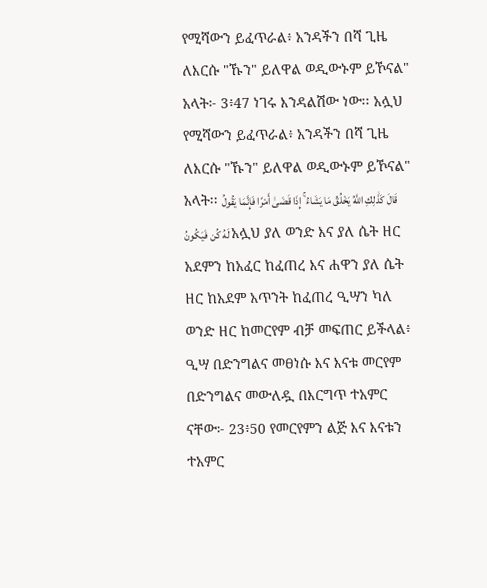የሚሻውን ይፈጥራል፥ አንዳችን በሻ ጊዜ ለእርሱ "ኹን" ይለዋል ወዲውኑም ይኾናል" አላት፦ 3፥47 ነገሩ እንዳልሽው ነው፡፡ አሏህ የሚሻውን ይፈጥራል፥ አንዳችን በሻ ጊዜ ለእርሱ "ኹን" ይለዋል ወዲውኑም ይኾናል" አላት፡፡ قَالَ كَذَٰلِكِ اللَّهُ يَخْلُقُ مَا يَشَاءُ ۚ إِذَا قَضَىٰ أَمْرًا فَإِنَّمَا يَقُولُ لَهُ كُن فَيَكُونُ አሏህ ያለ ወንድ እና ያለ ሴት ዘር አደምን ከአፈር ከፈጠረ እና ሐዋን ያለ ሴት ዘር ከአደም አጥንት ከፈጠረ ዒሣን ካለ ወንድ ዘር ከመርየም ብቻ መፍጠር ይችላል፥ ዒሣ በድንግልና መፀነሱ እና እናቱ መርየም በድንግልና መውለዷ በእርግጥ ተአምር ናቸው፦ 23፥50 የመርየምን ልጅ እና እናቱን ተአምር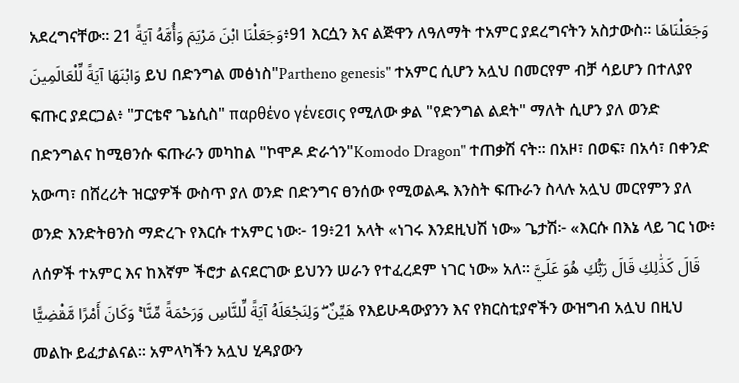አደረግናቸው፡፡ وَجَعَلْنَا ابْنَ مَرْيَمَ وَأُمَّهُ آيَةً 21፥91 እርሷን እና ልጅዋን ለዓለማት ተአምር ያደረግናትን አስታውስ፡፡ وَجَعَلْنَاهَا وَابْنَهَا آيَةً لِّلْعَالَمِينَ ይህ በድንግል መፅነስ"Partheno genesis" ተአምር ሲሆን አሏህ በመርየም ብቻ ሳይሆን በተለያየ ፍጡር ያደርጋል፥ "ፓርቴኖ ጌኔሲስ" παρθένο γένεσις የሚለው ቃል "የድንግል ልደት" ማለት ሲሆን ያለ ወንድ በድንግልና ከሚፀንሱ ፍጡራን መካከል "ኮሞዶ ድራጎን"Komodo Dragon" ተጠቃሽ ናት። በአዞ፣ በወፍ፣ በአሳ፣ በቀንድ አውጣ፣ በሸረሪት ዝርያዎች ውስጥ ያለ ወንድ በድንግና ፀንሰው የሚወልዱ እንስት ፍጡራን ስላሉ አሏህ መርየምን ያለ ወንድ እንድትፀንስ ማድረጉ የእርሱ ተአምር ነው፦ 19፥21 አላት «ነገሩ እንደዚህሽ ነው» ጌታሽ፦ «እርሱ በእኔ ላይ ገር ነው፥ ለሰዎች ተአምር እና ከእኛም ችሮታ ልናደርገው ይህንን ሠራን የተፈረደም ነገር ነው» አለ፡፡ قَالَ كَذَٰلِكِ قَالَ رَبُّكِ هُوَ عَلَيَّ هَيِّنٌ ۖ وَلِنَجْعَلَهُ آيَةً لِّلنَّاسِ وَرَحْمَةً مِّنَّا ۚ وَكَانَ أَمْرًا مَّقْضِيًّا የእይሁዳውያንን እና የክርስቲያኖችን ውዝግብ አሏህ በዚህ መልኩ ይፈታልናል። አምላካችን አሏህ ሂዳያውን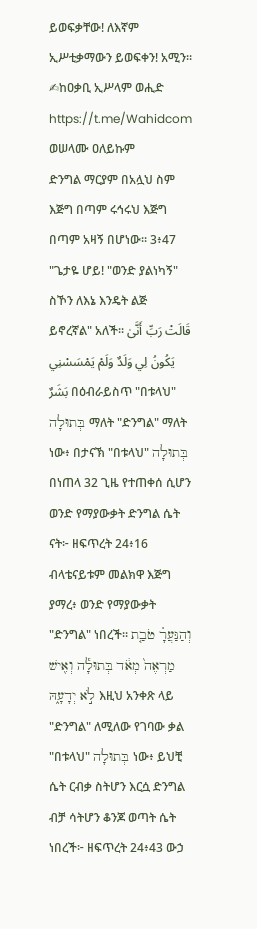ይወፍቃቸው! ለእኛም ኢሥቲቃማውን ይወፍቀን! አሚን። ✍ከዐቃቢ ኢሥላም ወሒድ https://t.me/Wahidcom ወሠላሙ ዐለይኩም
ድንግል ማርያም በአሏህ ስም እጅግ በጣም ሩኅሩህ እጅግ በጣም አዛኝ በሆነው፡፡ 3፥47 "ጌታዬ ሆይ! "ወንድ ያልነካኝ" ስኾን ለእኔ እንዴት ልጅ ይኖረኛል" አለች፡፡ قَالَتْ رَبِّ أَنَّىٰ يَكُونُ لِي وَلَدٌ وَلَمْ يَمْسَسْنِي بَشَرٌ በዕብራይስጥ "በቱላህ" בְּתוּלָה ማለት "ድንግል" ማለት ነው፥ በታናኽ "በቱላህ" בְּתוּלָה በነጠላ 32 ጊዜ የተጠቀሰ ሲሆን ወንድ የማያውቃት ድንግል ሴት ናት፦ ዘፍጥረት 24፥16 ብላቴናይቱም መልክዋ እጅግ ያማረ፥ ወንድ የማያውቃት "ድንግል" ነበረች። וְהַנַּעֲרָ֗ טֹבַ֤ת מַרְאֶה֙ מְאֹ֔ד בְּתוּלָ֕ה וְאִ֖ישׁ לֹ֣א יְדָעָ֑הּ እዚህ አንቀጽ ላይ "ድንግል" ለሚለው የገባው ቃል "በቱላህ" בְּתוּלָה ነው፥ ይህቺ ሴት ርብቃ ስትሆን እርሷ ድንግል ብቻ ሳትሆን ቆንጆ ወጣት ሴት ነበረች፦ ዘፍጥረት 24፥43 ውኃ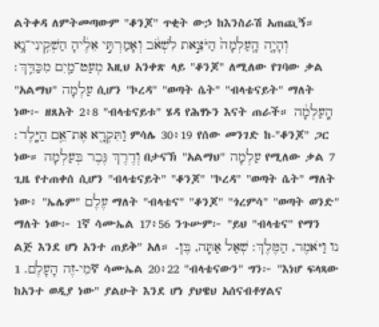ልትቀዳ ለምትመጣውም "ቆንጆ" ጥቂት ውኃ ከእንስራሽ አጠጪኝ። וְהָיָ֤ה הָֽעַלְמָה֙ הַיֹּצֵ֣את לִשְׁאֹ֔ב וְאָמַרְתִּ֣י אֵלֶ֔יהָ הַשְׁקִֽינִי־נָ֥א מְעַט־מַ֖יִם מִכַּדֵּֽךְ׃ እዚህ አንቀጽ ላይ "ቆንጆ" ለሚለው የገባው ቃል "አልማህ" עַלְמָה ሲሆን "ኮረዳ" "ወጣት ሴት" "ብላቴናይት" ማለት ነው፦ ዘጸአት 2፥8 "ብላቴናይቱ" ሄዳ የሕፃኑን እናት ጠራች። הָֽעַלְמָ֔ה וַתִּקְרָ֖א אֶת־אֵ֥ם הַיָּֽלֶד׃ ምሳሌ 30፥19 የሰው መንገድ ከ-"ቆንጆ" ጋር ነው። וְדֶרֶךְ גֶּבֶר בְּעַלְמָה በታናኽ "አልማህ" עַלְמָה የሚለው ቃል 7 ጊዜ የተጠቀሰ ሲሆን "ብላቴናይት" "ቆንጆ" "ኮረዳ" "ወጣት ሴት" ማለት ነው፥ "ኤሌም" עֶלֶם ማለት "ብላቴና" "ቆንጆ" "ጎረምሳ" "ወጣት ወንድ" ማለት ነው፦ 1ኛ ሳሙኤል 17፥56 ንጉሡም፦ "ይህ "ብላቴና" የማን ልጅ እንደ ሆነ አንተ ጠይቅ" አለ። נו וַיֹּאמֶר, הַמֶּלֶךְ: שְׁאַל אַתָּה, בֶּן-מִי-זֶה הָעָלֶם. 1ኛ ሳሙኤል 20፥22 "ብላቴናውን" ግን፦ "እነሆ ፍላጻው ከአንተ ወዲያ ነው" ያልሁት እንደ ሆነ ያህዌህ አሰናብቶሃልና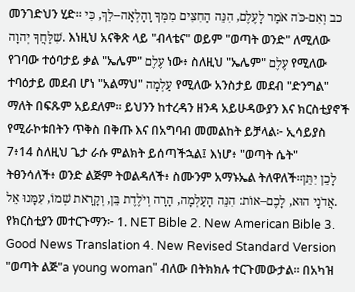መንገድህን ሂድ። כב וְאִם-כֹּה אֹמַר לָעֶלֶם, הִנֵּה הַחִצִּים מִמְּךָ וָהָלְאָה--לֵךְ, כִּי שִׁלַּחֲךָ יְהוָה. እነዚህ አናቅጽ ላይ "ብላቴና" ወይም "ወጣት ወንድ" ለሚለው የገባው ተዕባታይ ቃል "ኤሌም" עֶלֶם ነው፥ ስለዚህ "ኤሌም" עֶלֶם የሚለው ተባዕታይ መደብ ሆነ "አልማህ" עַלְמָה የሚለው አንስታይ መደብ "ድንግል" ማለት በፍጹም አይደለም። ይህንን ከተረዳን ዘንዳ አይሁዳውያን እና ክርስቲያኖች የሚራኮቱበትን ጥቅስ በቅጡ እና በአግባብ መመልከት ይቻላል፦ ኢሳይያስ 7፥14 ስለዚህ ጌታ ራሱ ምልክት ይሰጣችኋል፤ እነሆ፥ "ወጣት ሴት" ትፀንሳለች፥ ወንድ ልጅም ትወልዳለች፥ ስሙንም አማኑኤል ትለዋለች።לָכֵן יִתֵּן אֲדֹנָי הוּא, לָכֶם–אוֹת: הִנֵּה הָעַלְמָה, הָרָה וְיֹלֶדֶת בֵּן, וְקָרָאת שְׁמוֹ, עִמָּנוּ אֵל. የክርስቲያን መተርጉማን፦ 1. NET Bible 2. New American Bible 3. Good News Translation 4. New Revised Standard Version "ወጣት ልጅ"a young woman" ብለው በትክክሉ ተርጉመውታል። በአካዝ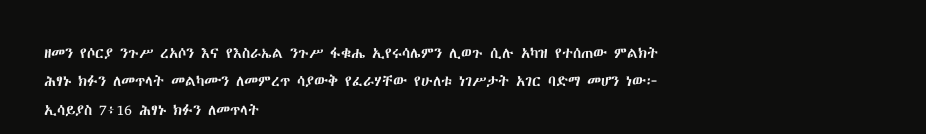ዘመን የሶርያ ንጉሥ ረአሶን እና የእስራኤል ንጉሥ ፋቁሔ ኢየሩሳሌምን ሊወጉ ሲሉ አካዝ የተሰጠው ምልክት ሕፃኑ ክፉን ለመጥላት መልካሙን ለመምረጥ ሳያውቅ የፈራሃቸው የሁለቱ ነገሥታት አገር ባድማ መሆን ነው፦ ኢሳይያስ 7፥16 ሕፃኑ ክፉን ለመጥላት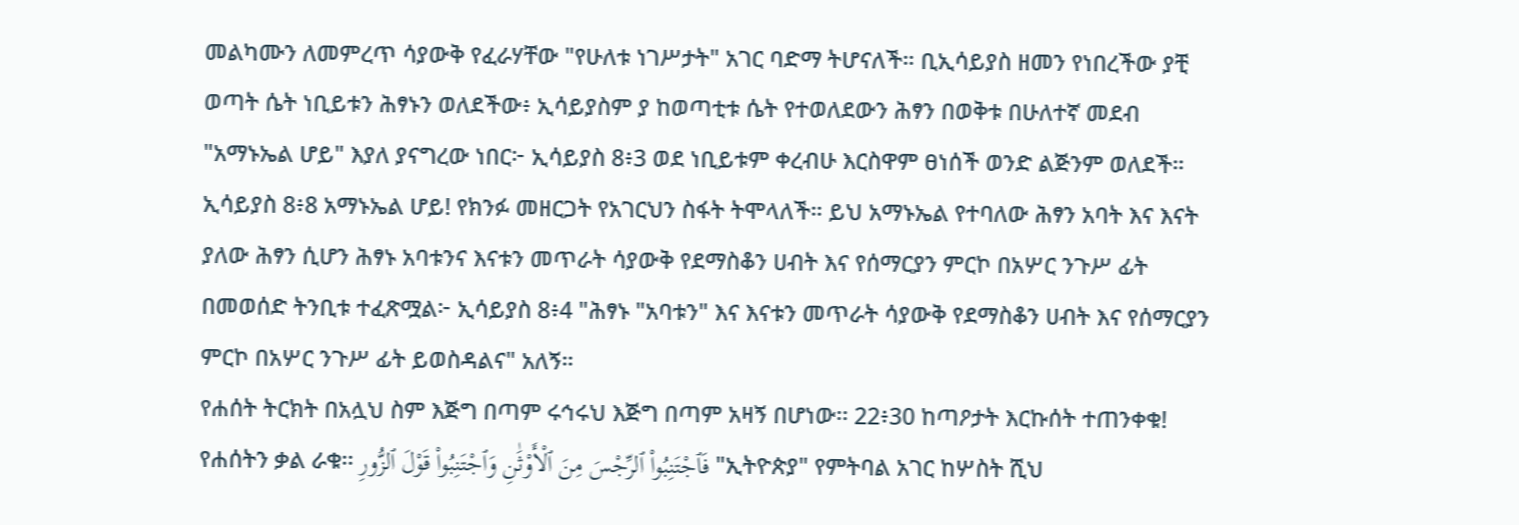መልካሙን ለመምረጥ ሳያውቅ የፈራሃቸው "የሁለቱ ነገሥታት" አገር ባድማ ትሆናለች። ቢኢሳይያስ ዘመን የነበረችው ያቺ ወጣት ሴት ነቢይቱን ሕፃኑን ወለደችው፥ ኢሳይያስም ያ ከወጣቲቱ ሴት የተወለደውን ሕፃን በወቅቱ በሁለተኛ መደብ "አማኑኤል ሆይ" እያለ ያናግረው ነበር፦ ኢሳይያስ 8፥3 ወደ ነቢይቱም ቀረብሁ እርስዋም ፀነሰች ወንድ ልጅንም ወለደች። ኢሳይያስ 8፥8 አማኑኤል ሆይ! የክንፉ መዘርጋት የአገርህን ስፋት ትሞላለች። ይህ አማኑኤል የተባለው ሕፃን አባት እና እናት ያለው ሕፃን ሲሆን ሕፃኑ አባቱንና እናቱን መጥራት ሳያውቅ የደማስቆን ሀብት እና የሰማርያን ምርኮ በአሦር ንጉሥ ፊት በመወሰድ ትንቢቱ ተፈጽሟል፦ ኢሳይያስ 8፥4 "ሕፃኑ "አባቱን" እና እናቱን መጥራት ሳያውቅ የደማስቆን ሀብት እና የሰማርያን ምርኮ በአሦር ንጉሥ ፊት ይወስዳልና" አለኝ።
የሐሰት ትርክት በአሏህ ስም እጅግ በጣም ሩኅሩህ እጅግ በጣም አዛኝ በሆነው፡፡ 22፥30 ከጣዖታት እርኩሰት ተጠንቀቁ! የሐሰትን ቃል ራቁ፡፡ فَٱجْتَنِبُوا۟ ٱلرِّجْسَ مِنَ ٱلْأَوْثَٰنِ وَٱجْتَنِبُوا۟ قَوْلَ ٱلزُّورِ "ኢትዮጵያ" የምትባል አገር ከሦስት ሺህ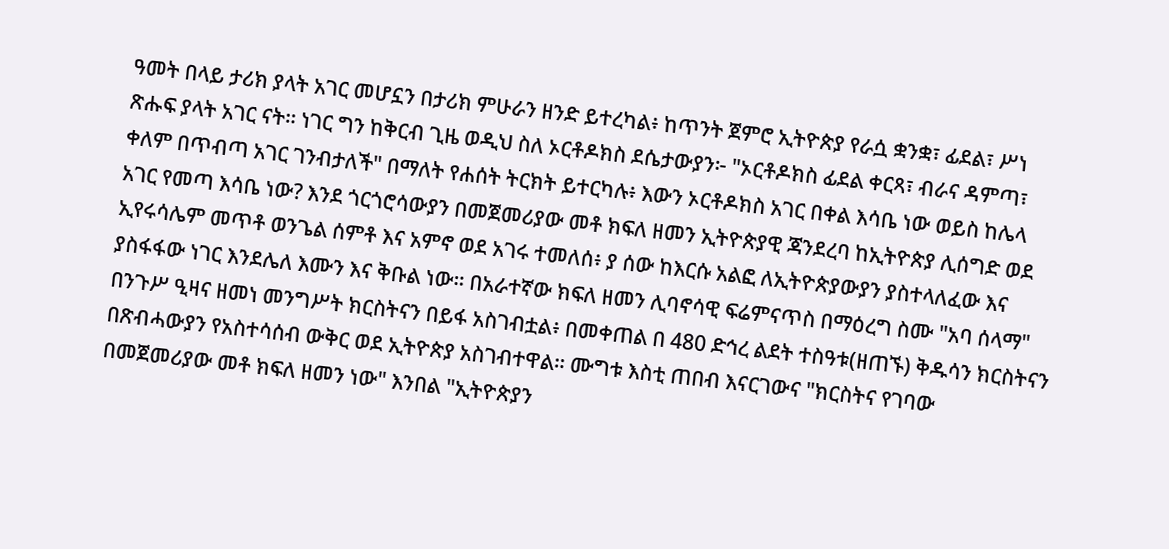ዓመት በላይ ታሪክ ያላት አገር መሆኗን በታሪክ ምሁራን ዘንድ ይተረካል፥ ከጥንት ጀምሮ ኢትዮጵያ የራሷ ቋንቋ፣ ፊደል፣ ሥነ ጽሑፍ ያላት አገር ናት። ነገር ግን ከቅርብ ጊዜ ወዲህ ስለ ኦርቶዶክስ ደሴታውያን፦ "ኦርቶዶክስ ፊደል ቀርጻ፣ ብራና ዳምጣ፣ ቀለም በጥብጣ አገር ገንብታለች" በማለት የሐሰት ትርክት ይተርካሉ፥ እውን ኦርቶዶክስ አገር በቀል እሳቤ ነው ወይስ ከሌላ አገር የመጣ እሳቤ ነው? እንደ ጎርጎሮሳውያን በመጀመሪያው መቶ ክፍለ ዘመን ኢትዮጵያዊ ጃንደረባ ከኢትዮጵያ ሊሰግድ ወደ ኢየሩሳሌም መጥቶ ወንጌል ሰምቶ እና አምኖ ወደ አገሩ ተመለሰ፥ ያ ሰው ከእርሱ አልፎ ለኢትዮጵያውያን ያስተላለፈው እና ያስፋፋው ነገር እንደሌለ እሙን እና ቅቡል ነው። በአራተኛው ክፍለ ዘመን ሊባኖሳዊ ፍሬምናጥስ በማዕረግ ስሙ "አባ ሰላማ" በንጉሥ ዒዛና ዘመነ መንግሥት ክርስትናን በይፋ አስገብቷል፥ በመቀጠል በ 480 ድኅረ ልደት ተስዓቱ(ዘጠኙ) ቅዱሳን ክርስትናን በጽብሓውያን የአስተሳሰብ ውቅር ወደ ኢትዮጵያ አስገብተዋል። ሙግቱ እስቲ ጠበብ እናርገውና "ክርስትና የገባው በመጀመሪያው መቶ ክፍለ ዘመን ነው" እንበል "ኢትዮጵያን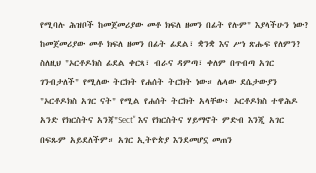የሚባሉ ሕዝቦች ከመጀመሪያው መቶ ክፍለ ዘመን በፊት የሉም" እያላችሁን ነው? ከመጀመሪያው መቶ ክፍለ ዘመን በፊት ፊደል፣ ቋንቋ እና ሥነ ጽሑፍ የለምን? ስለዚህ "ኦርቶዶክስ ፊደል ቀርጻ፣ ብራና ዳምጣ፣ ቀለም በጥብጣ አገር ገንብታለች" የሚለው ትርክት የሐሰት ትርክት ነው። ሌላው ደሴታውያን "ኦርቶዶክስ አገር ናት" የሚል የሐሰት ትርክት አላቸው፥ ኦርቶዶክስ ተዋሕዶ አንድ የክርስትና አንጃ"Sect" እና የክርስትና ሃይማኖት ምድብ እንጂ አገር በፍጹም አይደለችም። አገር ኢትዮጵያ እንደመሆኗ መጠን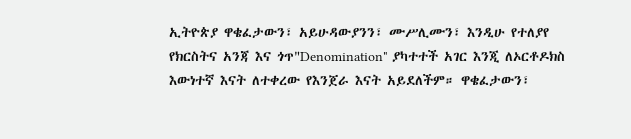ኢትዮጵያ ዋቄፈታውን፣ አይሁዳውያንን፣ ሙሥሊሙን፣ እንዲሁ የተለያየ የክርስትና አንጃ እና ጎጥ"Denomination" ያካተተች አገር እንጂ ለኦርቶዶክስ እውነተኛ እናት ለተቀረው የእንጀራ እናት አይደለችም። ዋቄፈታውን፣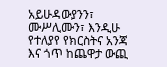አይሁዳውያንን፣ ሙሥሊሙን፣ እንዲሁ የተለያየ የክርስትና አንጃ እና ጎጥ ከጨዋታ ውጪ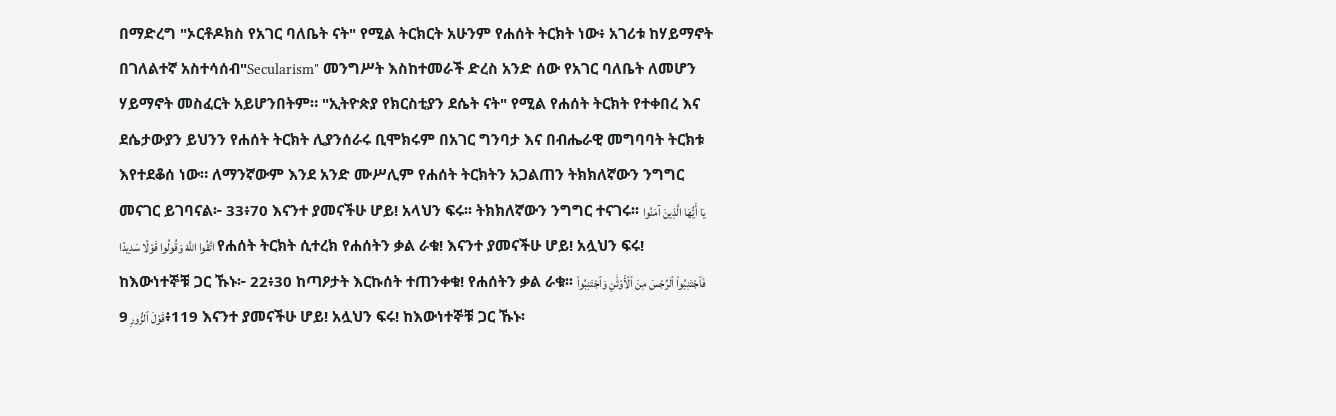በማድረግ "ኦርቶዶክስ የአገር ባለቤት ናት" የሚል ትርክርት አሁንም የሐሰት ትርክት ነው፥ አገሪቱ ከሃይማኖት በገለልተኛ አስተሳሰብ"Secularism" መንግሥት እስከተመራች ድረስ አንድ ሰው የአገር ባለቤት ለመሆን ሃይማኖት መስፈርት አይሆንበትም። "ኢትዮጵያ የክርስቲያን ደሴት ናት" የሚል የሐሰት ትርክት የተቀበረ እና ደሴታውያን ይህንን የሐሰት ትርክት ሊያንሰራሩ ቢሞክሩም በአገር ግንባታ እና በብሔራዊ መግባባት ትርክቱ እየተደቆሰ ነው። ለማንኛውም እንደ አንድ ሙሥሊም የሐሰት ትርክትን አጋልጠን ትክክለኛውን ንግግር መናገር ይገባናል፦ 33፥70 እናንተ ያመናችሁ ሆይ! አላህን ፍሩ፡፡ ትክክለኛውን ንግግር ተናገሩ፡፡ يَا أَيُّهَا الَّذِينَ آمَنُوا اتَّقُوا اللَّهَ وَقُولُوا قَوْلًا سَدِيدًا የሐሰት ትርክት ሲተረክ የሐሰትን ቃል ራቁ! እናንተ ያመናችሁ ሆይ! አሏህን ፍሩ! ከእውነተኞቹ ጋር ኹኑ፦ 22፥30 ከጣዖታት እርኩሰት ተጠንቀቁ! የሐሰትን ቃል ራቁ፡፡ فَٱجْتَنِبُوا۟ ٱلرِّجْسَ مِنَ ٱلْأَوْثَٰنِ وَٱجْتَنِبُوا۟ قَوْلَ ٱلزُّورِ 9፥119 እናንተ ያመናችሁ ሆይ! አሏህን ፍሩ! ከእውነተኞቹ ጋር ኹኑ፡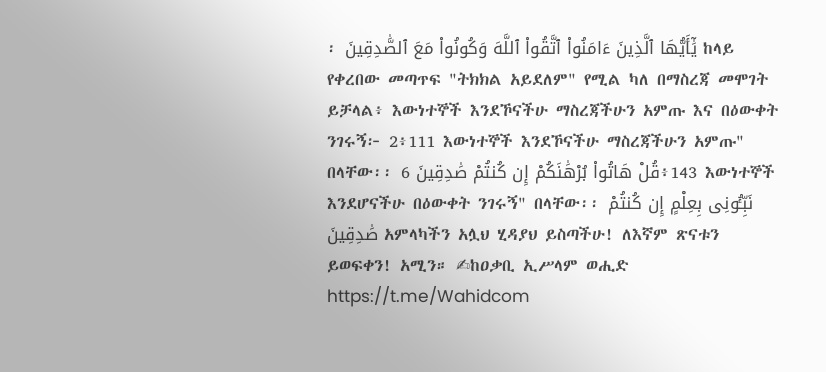፡ يَٰٓأَيُّهَا ٱلَّذِينَ ءَامَنُوا۟ ٱتَّقُوا۟ ٱللَّهَ وَكُونُوا۟ مَعَ ٱلصَّٰدِقِينَ ከላይ የቀረበው መጣጥፍ "ትክክል አይደለም" የሚል ካለ በማስረጃ መሞገት ይቻላል፥ እውነተኞች እንደኾናችሁ ማስረጃችሁን አምጡ እና በዕውቀት ንገሩኝ፦ 2፥111 እውነተኞች እንደኾናችሁ ማስረጃችሁን አምጡ" በላቸው፡፡ قُلْ هَاتُوا۟ بُرْهَٰنَكُمْ إِن كُنتُمْ صَٰدِقِينَ 6፥143 እውነተኞች እንደሆናችሁ በዕውቀት ንገሩኝ" በላቸው፡፡ نَبِّـُٔونِى بِعِلْمٍ إِن كُنتُمْ صَٰدِقِينَ አምላካችን አሏህ ሂዳያህ ይስጣችሁ! ለእኛም ጽናቱን ይወፍቀን! አሚን። ✍ከዐቃቢ ኢሥላም ወሒድ https://t.me/Wahidcom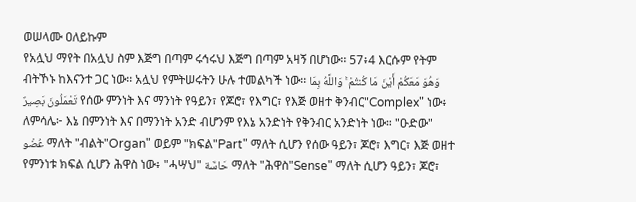ወሠላሙ ዐለይኩም
የአሏህ ማየት በአሏህ ስም እጅግ በጣም ሩኅሩህ እጅግ በጣም አዛኝ በሆነው፡፡ 57፥4 እርሱም የትም ብትኾኑ ከእናንተ ጋር ነው፡፡ አሏህ የምትሠሩትን ሁሉ ተመልካች ነው፡፡ وَهُوَ مَعَكُمْ أَيْنَ مَا كُنتُمْ ۚ وَاللَّهُ بِمَا تَعْمَلُونَ بَصِيرٌ የሰው ምንነት እና ማንነት የዓይን፣ የጆሮ፣ የእግር፣ የእጅ ወዘተ ቅንብር"Complex" ነው፥ ለምሳሌ፦ እኔ በምንነት እና በማንነት አንድ ብሆንም የእኔ አንድነት የቅንብር አንድነት ነው። "ዑድው" عُضْو ማለት "ብልት"Organ" ወይም "ክፍል"Part" ማለት ሲሆን የሰው ዓይን፣ ጆሮ፣ እግር፣ እጅ ወዘተ የምንነቱ ክፍል ሲሆን ሕዋስ ነው፥ "ሓሣህ" حَاسَّة ማለት "ሕዋስ"Sense" ማለት ሲሆን ዓይን፣ ጆሮ፣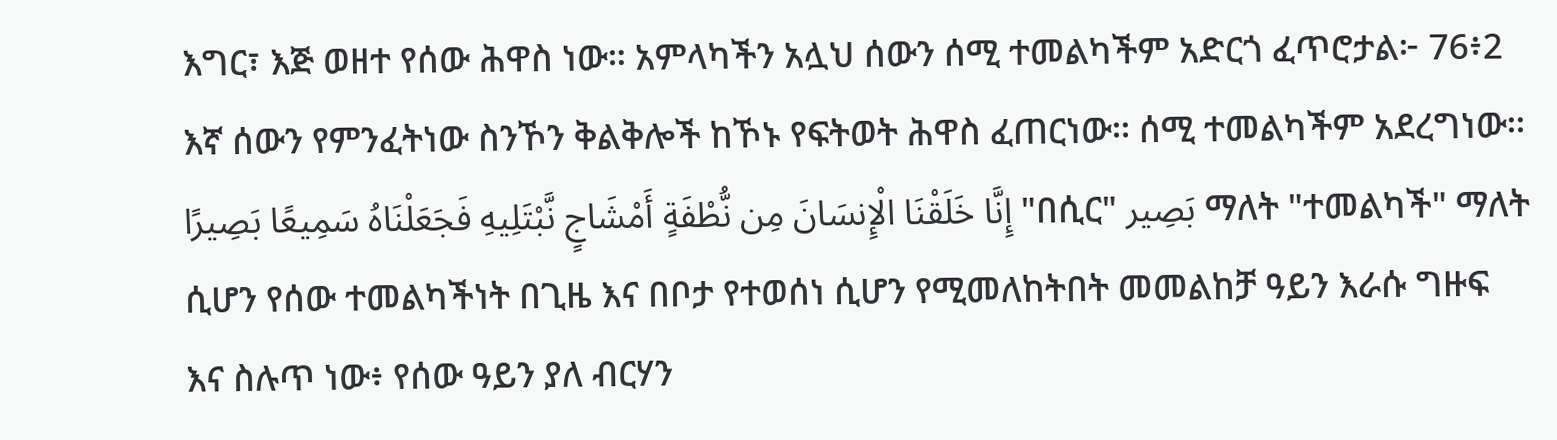እግር፣ እጅ ወዘተ የሰው ሕዋስ ነው። አምላካችን አሏህ ሰውን ሰሚ ተመልካችም አድርጎ ፈጥሮታል፦ 76፥2 እኛ ሰውን የምንፈትነው ስንኾን ቅልቅሎች ከኾኑ የፍትወት ሕዋስ ፈጠርነው፡፡ ሰሚ ተመልካችም አደረግነው፡፡ إِنَّا خَلَقْنَا الْإِنسَانَ مِن نُّطْفَةٍ أَمْشَاجٍ نَّبْتَلِيهِ فَجَعَلْنَاهُ سَمِيعًا بَصِيرًا "በሲር" بَصِير ማለት "ተመልካች" ማለት ሲሆን የሰው ተመልካችነት በጊዜ እና በቦታ የተወሰነ ሲሆን የሚመለከትበት መመልከቻ ዓይን እራሱ ግዙፍ እና ስሉጥ ነው፥ የሰው ዓይን ያለ ብርሃን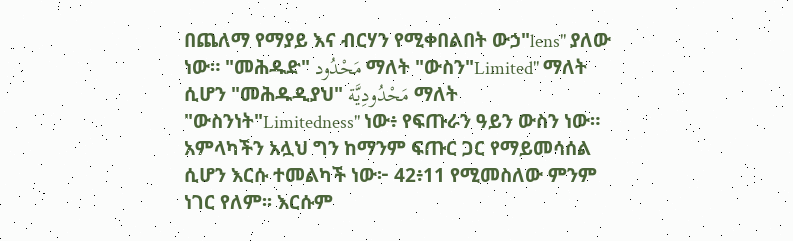በጨለማ የማያይ እና ብርሃን የሚቀበልበት ውኃ"lens" ያለው ነው። "መሕዱድ" مَحْدُود ማለት "ውስን"Limited" ማለት ሲሆን "መሕዱዲያህ" مَحْدُودِيَّة ማለት "ውስንነት"Limitedness" ነው፥ የፍጡራን ዓይን ውስን ነው። አምላካችን አሏህ ግን ከማንም ፍጡር ጋር የማይመሳሰል ሲሆን እርሱ ተመልካች ነው፦ 42፥11 የሚመስለው ምንም ነገር የለም፡፡ እርሱም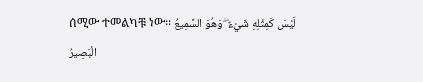ሰሚው ተመልካቹ ነው፡፡ لَيْسَ كَمِثْلِهِ شَيْءٌ ۖ وَهُوَ السَّمِيعُ الْبَصِيرُ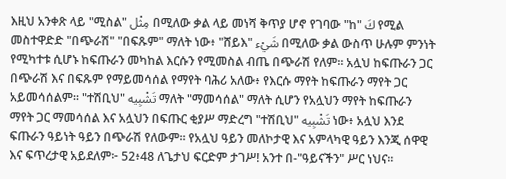እዚህ አንቀጽ ላይ "ሚስል" مِثْل በሚለው ቃል ላይ መነሻ ቅጥያ ሆኖ የገባው "ከ" كَ የሚል መስተዋድድ "በጭራሽ" "በፍጹም" ማለት ነው፥ "ሸይእ" شَيْء በሚለው ቃል ውስጥ ሁሉም ምንነት የሚካተቱ ሲሆኑ ከፍጡራን መካከል እርሱን የሚመስል ብጤ በጭራሽ የለም። አሏህ ከፍጡራን ጋር በጭራሽ እና በፍጹም የማይመሳሰል የማየት ባሕሪ አለው፥ የእርሱ ማየት ከፍጡራን ማየት ጋር አይመሳሰልም። "ተሽቢህ" تَشْبِيه ማለት "ማመሳሰል" ማለት ሲሆን የአሏህን ማየት ከፍጡራን ማየት ጋር ማመሳሰል እና አሏህን በፍጡር ቂያሥ ማድረግ "ተሽቢህ" تَشْبِيه ነው፥ አሏህ እንደ ፍጡራን ዓይነት ዓይን በጭራሽ የለውም። የአሏህ ዓይን መለኮታዊ እና አምላካዊ ዓይን እንጂ ሰዋዊ እና ፍጥረታዊ አይደለም፦ 52፥48 ለጌታህ ፍርድም ታገሥ! አንተ በ-"ዓይናችን" ሥር ነህና፡፡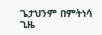ጌታህንም በምትነሳ ጊዜ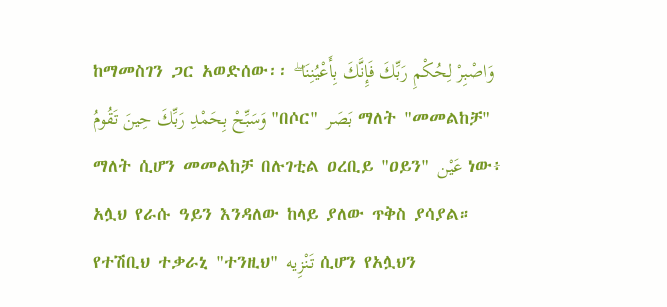ከማመስገን ጋር አወድሰው፡፡ وَاصْبِرْ لِحُكْمِ رَبِّكَ فَإِنَّكَ بِأَعْيُنِنَا ۖ وَسَبِّحْ بِحَمْدِ رَبِّكَ حِينَ تَقُومُ "በሶር" بَصَر ማለት "መመልከቻ" ማለት ሲሆን መመልከቻ በሉገቲል ዐረቢይ "ዐይን" عَيْن ነው፥ አሏህ የራሱ ዓይን እንዳለው ከላይ ያለው ጥቅስ ያሳያል። የተሽቢህ ተቃራኒ "ተንዚህ" تَنْزِيه ሲሆን የአሏህን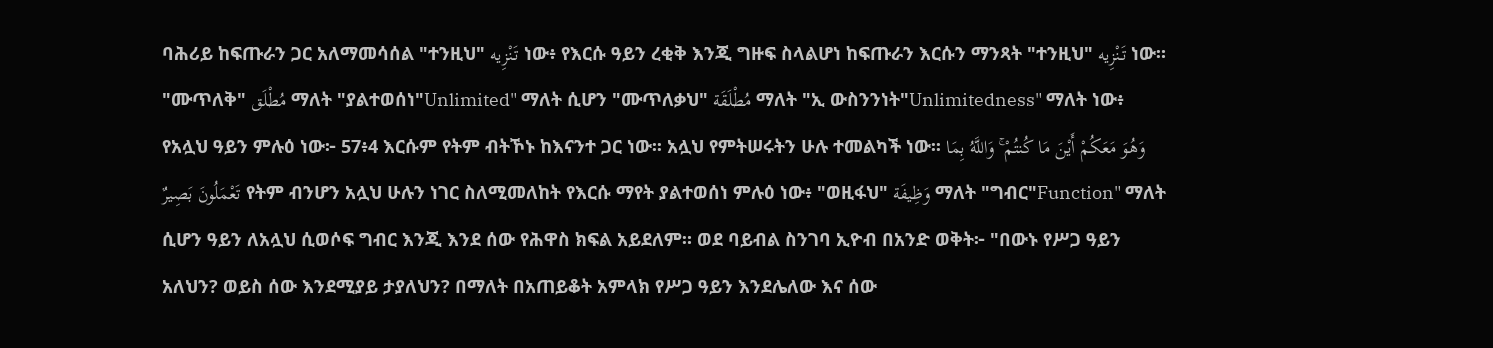ባሕሪይ ከፍጡራን ጋር አለማመሳሰል "ተንዚህ" تَنْزِيه ነው፥ የእርሱ ዓይን ረቂቅ እንጂ ግዙፍ ስላልሆነ ከፍጡራን እርሱን ማንጻት "ተንዚህ" تَنْزِيه ነው። "ሙጥለቅ" مُطْلَق ማለት "ያልተወሰነ"Unlimited" ማለት ሲሆን "ሙጥለቃህ" مُطْلَقَة ማለት "ኢ ውስንንነት"Unlimitedness" ማለት ነው፥ የአሏህ ዓይን ምሉዕ ነው፦ 57፥4 እርሱም የትም ብትኾኑ ከእናንተ ጋር ነው፡፡ አሏህ የምትሠሩትን ሁሉ ተመልካች ነው፡፡ وَهُوَ مَعَكُمْ أَيْنَ مَا كُنتُمْ ۚ وَاللَّهُ بِمَا تَعْمَلُونَ بَصِيرٌ የትም ብንሆን አሏህ ሁሉን ነገር ስለሚመለከት የእርሱ ማየት ያልተወሰነ ምሉዕ ነው፥ "ወዚፋህ" وَظِيفَة ማለት "ግብር"Function" ማለት ሲሆን ዓይን ለአሏህ ሲወሶፍ ግብር እንጂ እንደ ሰው የሕዋስ ክፍል አይደለም። ወደ ባይብል ስንገባ ኢዮብ በአንድ ወቅት፦ "በውኑ የሥጋ ዓይን አለህን? ወይስ ሰው እንደሚያይ ታያለህን? በማለት በአጠይቆት አምላክ የሥጋ ዓይን እንደሌለው እና ሰው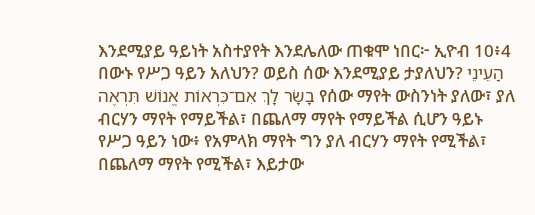እንደሚያይ ዓይነት አስተያየት እንደሌለው ጠቁሞ ነበር፦ ኢዮብ 10፥4 በውኑ የሥጋ ዓይን አለህን? ወይስ ሰው እንደሚያይ ታያለህን? הַעֵינֵי בָשָׂר לָךְ אִם־כִּרְאוֹת אֱנוֹשׁ תִּרְאֶה የሰው ማየት ውስንነት ያለው፣ ያለ ብርሃን ማየት የማይችል፣ በጨለማ ማየት የማይችል ሲሆን ዓይኑ የሥጋ ዓይን ነው፥ የአምላክ ማየት ግን ያለ ብርሃን ማየት የሚችል፣ በጨለማ ማየት የሚችል፣ እይታው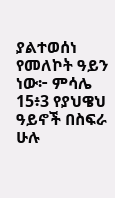ያልተወሰነ የመለኮት ዓይን ነው፦ ምሳሌ 15፥3 የያህዌህ ዓይኖች በስፍራ ሁሉ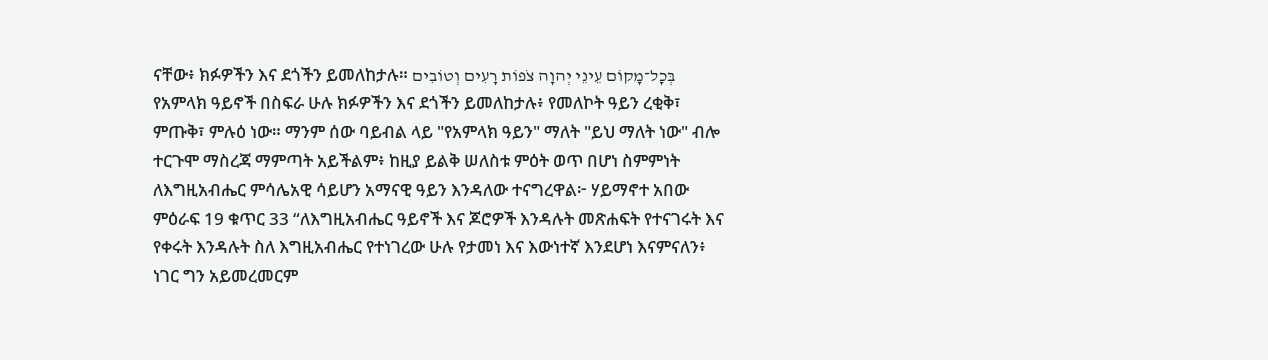ናቸው፥ ክፉዎችን እና ደጎችን ይመለከታሉ። בְּכָל־מָקוֹם עֵינֵי יְהוָה צֹפוֹת רָעִים וְטוֹבִים የአምላክ ዓይኖች በስፍራ ሁሉ ክፉዎችን እና ደጎችን ይመለከታሉ፥ የመለኮት ዓይን ረቂቅ፣ ምጡቅ፣ ምሉዕ ነው። ማንም ሰው ባይብል ላይ "የአምላክ ዓይን" ማለት "ይህ ማለት ነው" ብሎ ተርጉሞ ማስረጃ ማምጣት አይችልም፥ ከዚያ ይልቅ ሠለስቱ ምዕት ወጥ በሆነ ስምምነት ለእግዚአብሔር ምሳሌአዊ ሳይሆን አማናዊ ዓይን እንዳለው ተናግረዋል፦ ሃይማኖተ አበው ምዕራፍ 19 ቁጥር 33 “ለእግዚአብሔር ዓይኖች እና ጆሮዎች እንዳሉት መጽሐፍት የተናገሩት እና የቀሩት እንዳሉት ስለ እግዚአብሔር የተነገረው ሁሉ የታመነ እና እውነተኛ እንደሆነ እናምናለን፥ ነገር ግን አይመረመርም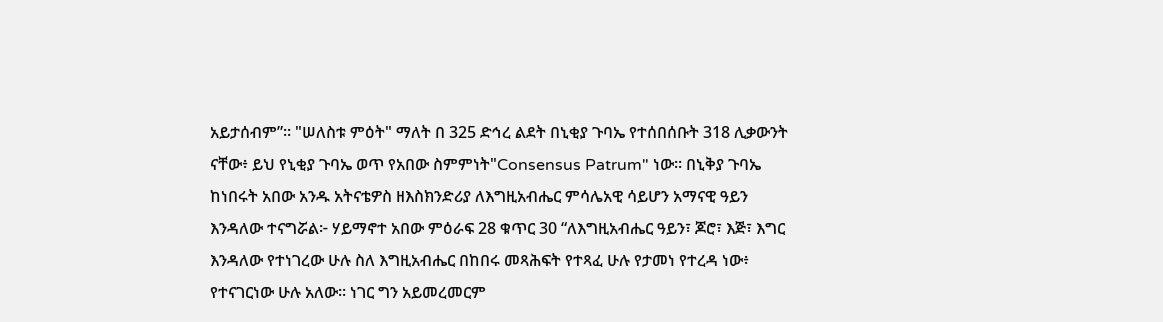አይታሰብም”። "ሠለስቱ ምዕት" ማለት በ 325 ድኅረ ልደት በኒቂያ ጉባኤ የተሰበሰቡት 318 ሊቃውንት ናቸው፥ ይህ የኒቂያ ጉባኤ ወጥ የአበው ስምምነት"Consensus Patrum" ነው። በኒቅያ ጉባኤ ከነበሩት አበው አንዱ አትናቴዎስ ዘእስክንድሪያ ለእግዚአብሔር ምሳሌአዊ ሳይሆን አማናዊ ዓይን እንዳለው ተናግሯል፦ ሃይማኖተ አበው ምዕራፍ 28 ቁጥር 30 “ለእግዚአብሔር ዓይን፣ ጆሮ፣ እጅ፣ እግር እንዳለው የተነገረው ሁሉ ስለ እግዚአብሔር በከበሩ መጻሕፍት የተጻፈ ሁሉ የታመነ የተረዳ ነው፥ የተናገርነው ሁሉ አለው። ነገር ግን አይመረመርም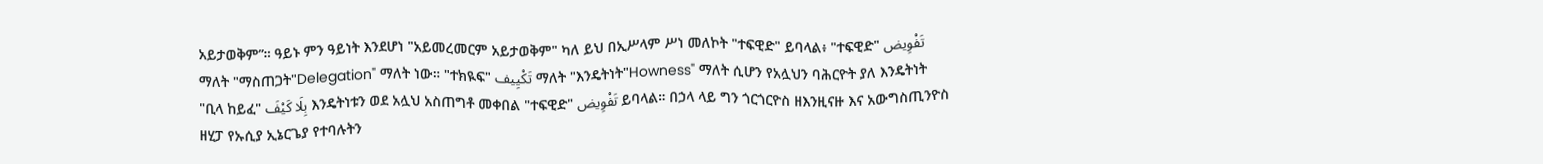አይታወቅም”። ዓይኑ ምን ዓይነት እንደሆነ "አይመረመርም አይታወቅም" ካለ ይህ በኢሥላም ሥነ መለኮት "ተፍዊድ" ይባላል፥ "ተፍዊድ" تَفْوِيض ማለት "ማስጠጋት"Delegation" ማለት ነው። "ተክዪፍ" تَكْيِيف ማለት "እንዴትነት"Howness" ማለት ሲሆን የአሏህን ባሕርዮት ያለ እንዴትነት "ቢላ ከይፈ" بِلَا كَيْفَ እንዴትነቱን ወደ አሏህ አስጠግቶ መቀበል "ተፍዊድ" تَفْوِيض ይባላል። በኃላ ላይ ግን ጎርጎርዮስ ዘእንዚናዙ እና አውግስጢንዮስ ዘሂፓ የኡሲያ ኢኔርጌያ የተባሉትን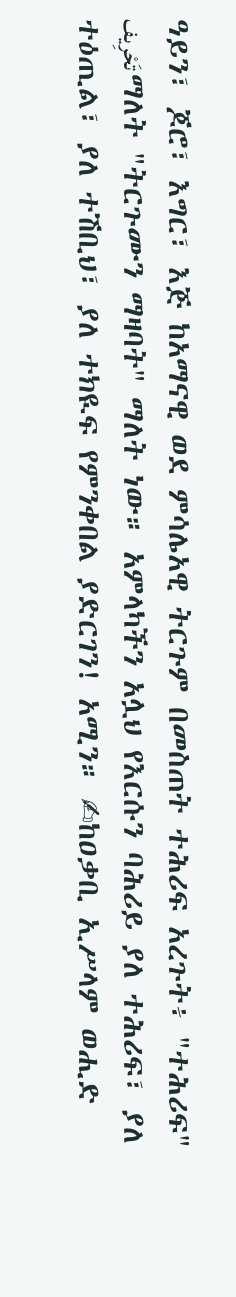ዓይን፣ ጆሮ፣ እግር፣ እጅ ከአማናዊ ወደ ምሳሌአዊ ትርጉም በመስጠት ተሕሪፍ አረጉት፥ "ተሕሪፍ" تَحْرِيف ማለት "ትርጉሙን ማዛባት" ማለት ነው። አምላካችን አሏህ የእርሱን ባሕሪይ ያለ ተሕሪፍ፣ ያለ ተዕጢል፣ ያለ ተሽቢህ፣ ያለ ተክዪፍ የምንቀበል ያድርገን! አሚን። ✍ከዐቃቢ ኢሥላም ወሒድ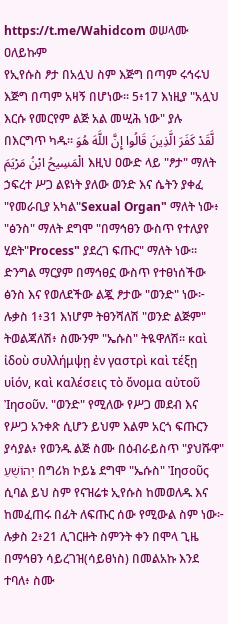https://t.me/Wahidcom ወሠላሙ ዐለይኩም
የኢየሱስ ፆታ በአሏህ ስም እጅግ በጣም ሩኅሩህ እጅግ በጣም አዛኝ በሆነው፡፡ 5፥17 እነዚያ "አሏህ እርሱ የመርየም ልጅ አል መሢሕ ነው" ያሉ በእርግጥ ካዱ፡፡ لَّقَدْ كَفَرَ الَّذِينَ قَالُوا إِنَّ اللَّهَ هُوَ الْمَسِيحُ ابْنُ مَرْيَمَ እዚህ ዐውድ ላይ "ፆታ" ማለት ኃፍረተ ሥጋ ልዩነት ያለው ወንድ እና ሴትን ያቀፈ "የመራቢያ አካል"Sexual Organ" ማለት ነው፥ "ፅንስ" ማለት ደግሞ "በማኅፀን ውስጥ የተለያየ ሂደት"Process" ያደረገ ፍጡር" ማለት ነው። ድንግል ማርያም በማኅፀኗ ውስጥ የተፀነሰችው ፅንስ እና የወለደችው ልጇ ፆታው "ወንድ" ነው፦ ሉቃስ 1፥31 እነሆም ትፀንሻለሽ "ወንድ ልጅም" ትወልጃለሽ፥ ስሙንም "ኤሱስ" ትዪዋለሽ። καὶ ἰδοὺ συλλήμψῃ ἐν γαστρὶ καὶ τέξῃ υἱόν, καὶ καλέσεις τὸ ὄνομα αὐτοῦ Ἰησοῦν. "ወንድ" የሚለው የሥጋ መደብ እና የሥጋ አንቀጽ ሲሆን ይህም እልም አርጎ ፍጡርን ያሳያል፥ የወንዱ ልጅ ስሙ በዕብራይስጥ "ያህሹዋ" יְהוֹשֻׁעַ በግሪክ ኮይኔ ደግሞ "ኤሱስ" Ἰησοῦς ሲባል ይህ ስም የናዝሬቱ ኢየሱስ ከመወለዱ እና ከመፈጠሩ በፊት ለፍጡር ሰው የሚውል ስም ነው፦ ሉቃስ 2፥21 ሊገርዙት ስምንት ቀን በሞላ ጊዜ በማኅፀን ሳይረገዝ(ሳይፀነስ) በመልአኩ እንደ ተባለ፥ ስሙ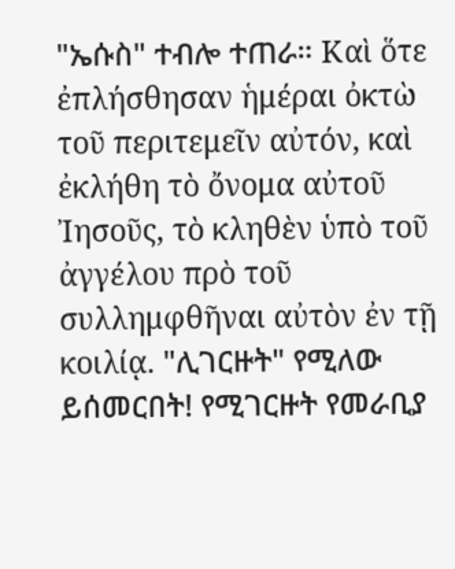"ኤሱስ" ተብሎ ተጠራ። Καὶ ὅτε ἐπλήσθησαν ἡμέραι ὀκτὼ τοῦ περιτεμεῖν αὐτόν, καὶ ἐκλήθη τὸ ὄνομα αὐτοῦ Ἰησοῦς, τὸ κληθὲν ὑπὸ τοῦ ἀγγέλου πρὸ τοῦ συλλημφθῆναι αὐτὸν ἐν τῇ κοιλίᾳ. "ሊገርዙት" የሚለው ይሰመርበት! የሚገርዙት የመራቢያ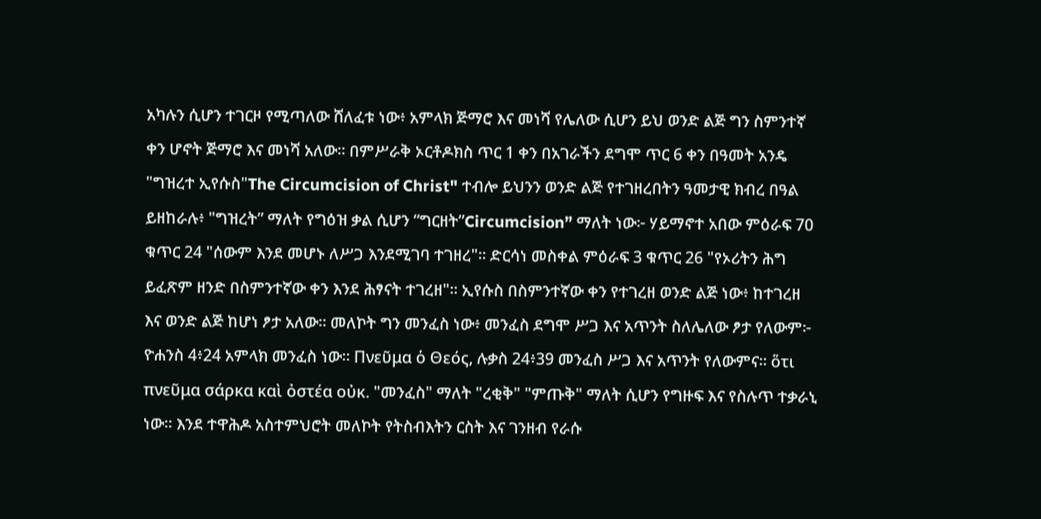አካሉን ሲሆን ተገርዞ የሚጣለው ሸለፈቱ ነው፥ አምላክ ጅማሮ እና መነሻ የሌለው ሲሆን ይህ ወንድ ልጅ ግን ስምንተኛ ቀን ሆኖት ጅማሮ እና መነሻ አለው። በምሥራቅ ኦርቶዶክስ ጥር 1 ቀን በአገራችን ደግሞ ጥር 6 ቀን በዓመት አንዴ "ግዝረተ ኢየሱስ"The Circumcision of Christ" ተብሎ ይህንን ወንድ ልጅ የተገዘረበትን ዓመታዊ ክብረ በዓል ይዘከራሉ፥ "ግዝረት” ማለት የግዕዝ ቃል ሲሆን “ግርዘት”Circumcision” ማለት ነው፦ ሃይማኖተ አበው ምዕራፍ 70 ቁጥር 24 "ሰውም እንደ መሆኑ ለሥጋ እንደሚገባ ተገዘረ"። ድርሳነ መስቀል ምዕራፍ 3 ቁጥር 26 "የኦሪትን ሕግ ይፈጽም ዘንድ በስምንተኛው ቀን እንደ ሕፃናት ተገረዘ"። ኢየሱስ በስምንተኛው ቀን የተገረዘ ወንድ ልጅ ነው፥ ከተገረዘ እና ወንድ ልጅ ከሆነ ፆታ አለው። መለኮት ግን መንፈስ ነው፥ መንፈስ ደግሞ ሥጋ እና አጥንት ስለሌለው ፆታ የለውም፦ ዮሐንስ 4፥24 አምላክ መንፈስ ነው። Πνεῦμα ὁ Θεός, ሉቃስ 24፥39 መንፈስ ሥጋ እና አጥንት የለውምና። ὅτι πνεῦμα σάρκα καὶ ὀστέα οὐκ. "መንፈስ" ማለት "ረቂቅ" "ምጡቅ" ማለት ሲሆን የግዙፍ እና የስሉጥ ተቃራኒ ነው። እንደ ተዋሕዶ አስተምህሮት መለኮት የትስብእትን ርስት እና ገንዘብ የራሱ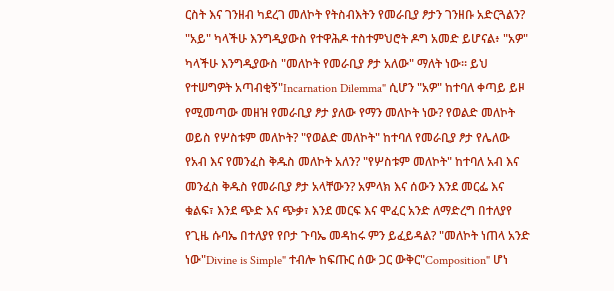ርስት እና ገንዘብ ካደረገ መለኮት የትስብእትን የመራቢያ ፆታን ገንዘቡ አድርጓልን? "አይ" ካላችሁ እንግዲያውስ የተዋሕዶ ተስተምህሮት ዶግ አመድ ይሆናል፥ "አዎ" ካላችሁ እንግዲያውስ "መለኮት የመራቢያ ፆታ አለው" ማለት ነው። ይህ የተሠግዎት አጣብቂኝ"Incarnation Dilemma" ሲሆን "አዎ" ከተባለ ቀጣይ ይዞ የሚመጣው መዘዝ የመራቢያ ፆታ ያለው የማን መለኮት ነው? የወልድ መለኮት ወይስ የሦስቱም መለኮት? "የወልድ መለኮት" ከተባለ የመራቢያ ፆታ የሌለው የአብ እና የመንፈስ ቅዱስ መለኮት አለን? "የሦስቱም መለኮት" ከተባለ አብ እና መንፈስ ቅዱስ የመራቢያ ፆታ አላቸውን? አምላክ እና ሰውን እንደ መርፌ እና ቁልፍ፣ እንደ ጭድ እና ጭቃ፣ እንደ መርፍ እና ሞፈር አንድ ለማድረግ በተለያየ የጊዜ ሱባኤ በተለያየ የቦታ ጉባኤ መዳከሩ ምን ይፈይዳል? "መለኮት ነጠላ አንድ ነው"Divine is Simple" ተብሎ ከፍጡር ሰው ጋር ውቅር"Composition" ሆነ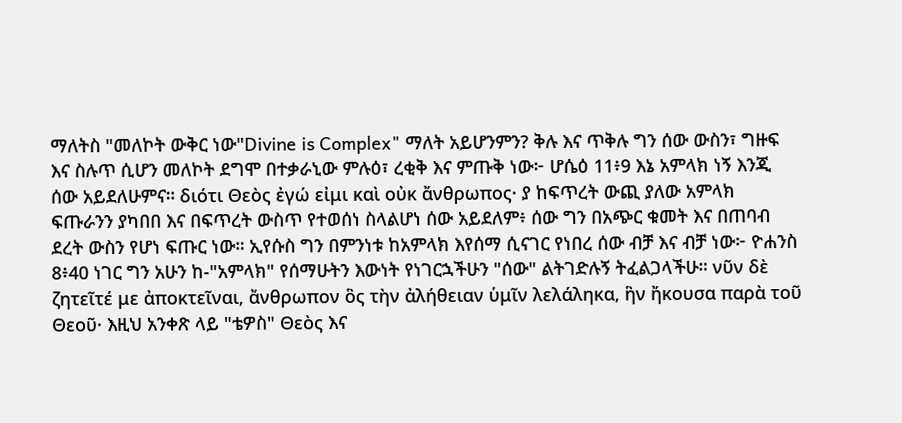ማለትስ "መለኮት ውቅር ነው"Divine is Complex" ማለት አይሆንምን? ቅሉ እና ጥቅሉ ግን ሰው ውስን፣ ግዙፍ እና ስሉጥ ሲሆን መለኮት ደግሞ በተቃራኒው ምሉዕ፣ ረቂቅ እና ምጡቅ ነው፦ ሆሴዕ 11፥9 እኔ አምላክ ነኝ እንጂ ሰው አይደለሁምና። διότι Θεὸς ἐγώ εἰμι καὶ οὐκ ἄνθρωπος· ያ ከፍጥረት ውጪ ያለው አምላክ ፍጡራንን ያካበበ እና በፍጥረት ውስጥ የተወሰነ ስላልሆነ ሰው አይደለም፥ ሰው ግን በአጭር ቁመት እና በጠባብ ደረት ውስን የሆነ ፍጡር ነው። ኢየሱስ ግን በምንነቱ ከአምላክ እየሰማ ሲናገር የነበረ ሰው ብቻ እና ብቻ ነው፦ ዮሐንስ 8፥40 ነገር ግን አሁን ከ-"አምላክ" የሰማሁትን እውነት የነገርኋችሁን "ሰው" ልትገድሉኝ ትፈልጋላችሁ። νῦν δὲ ζητεῖτέ με ἀποκτεῖναι, ἄνθρωπον ὃς τὴν ἀλήθειαν ὑμῖν λελάληκα, ἣν ἤκουσα παρὰ τοῦ Θεοῦ· እዚህ አንቀጽ ላይ "ቴዎስ" Θεὸς እና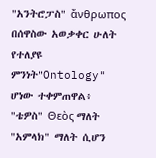"አንትሮፓስ" ἄνθρωπος በሰዋስው አወቃቀር ሁለት የተለያዩ ምንነት"Ontology" ሆነው ተቀምጠዋል፥ "ቴዎስ" Θεὸς ማለት "አምላክ" ማለት ሲሆን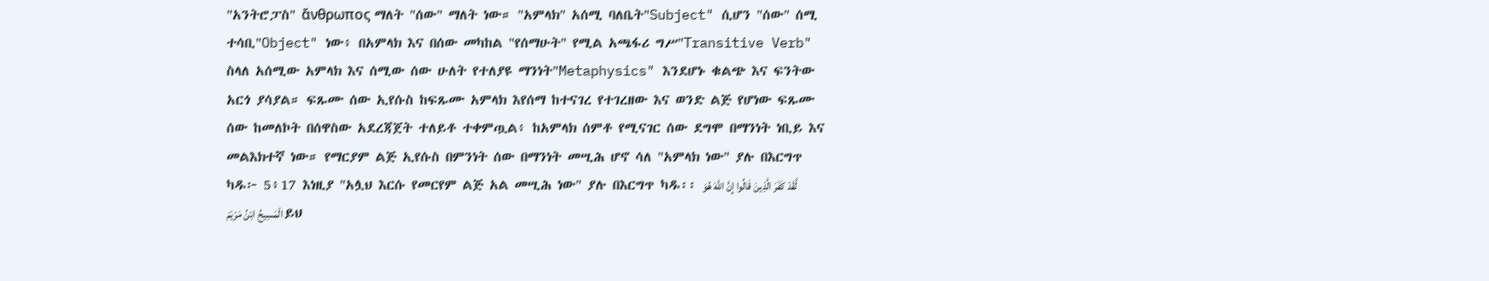"አንትሮፓስ" ἄνθρωπος ማለት "ሰው" ማለት ነው። "አምላክ" አሰሚ ባለቤት"Subject" ሲሆን "ሰው" ሰሚ ተሳቢ"Object" ነው፥ በአምላክ እና በሰው መካከል "የሰማሁት" የሚል አጫፋሪ ግሥ"Transitive Verb" ስላለ አሰሚው አምላክ እና ሰሚው ሰው ሁለት የተለያዩ ማንነት"Metaphysics" እንደሆኑ ቁልጭ እና ፍንትው አርጎ ያሳያል። ፍጹሙ ሰው ኢየሱስ ከፍጹሙ አምላክ እየሰማ ከተናገረ የተገረዘው እና ወንድ ልጅ የሆነው ፍጹሙ ሰው ከመለኮት በሰዋስው አደረጃጀት ተለይቶ ተቀምጧል፥ ከአምላክ ሰምቶ የሚናገር ሰው ደግሞ በማንነት ነቢይ እና መልእክተኛ ነው። የማርያም ልጅ ኢየሱስ በምንነት ሰው በማንነት መሢሕ ሆኖ ሳለ "አምላክ ነው" ያሉ በእርግጥ ካዱ፦ 5፥17 እነዚያ "አሏህ እርሱ የመርየም ልጅ አል መሢሕ ነው" ያሉ በእርግጥ ካዱ፡፡ لَّقَدْ كَفَرَ الَّذِينَ قَالُوا إِنَّ اللَّهَ هُوَ الْمَسِيحُ ابْنُ مَرْيَمَ ይህ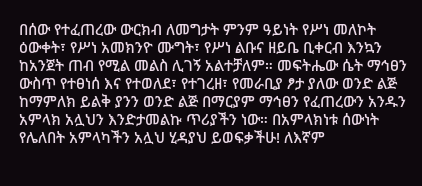በሰው የተፈጠረው ውርክብ ለመግታት ምንም ዓይነት የሥነ መለኮት ዕውቀት፣ የሥነ አመክንዮ ሙግት፣ የሥነ ልቡና ዘይቤ ቢቀርብ እንኳን ከአንጀት ጠብ የሚል መልስ ሊገኝ አልተቻለም። መፍትሔው ሴት ማኅፀን ውስጥ የተፀነሰ እና የተወለደ፣ የተገረዘ፣ የመራቢያ ፆታ ያለው ወንድ ልጅ ከማምለክ ይልቅ ያንን ወንድ ልጅ በማርያም ማኅፀን የፈጠረውን አንዱን አምላክ አሏህን እንድታመልኩ ጥሪያችን ነው። በአምላክነቱ ሰውነት የሌለበት አምላካችን አሏህ ሂዳያህ ይወፍቃችሁ! ለእኛም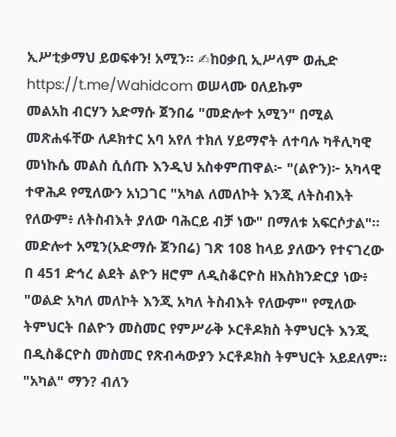ኢሥቲቃማህ ይወፍቀን! አሚን። ✍ከዐቃቢ ኢሥላም ወሒድ https://t.me/Wahidcom ወሠላሙ ዐለይኩም
መልአከ ብርሃን አድማሱ ጀንበሬ "መድሎተ አሚን" በሚል መጽሐፋቸው ለዶክተር አባ አየለ ተክለ ሃይማኖት ለተባሉ ካቶሊካዊ መነኩሴ መልስ ሲሰጡ እንዲህ አስቀምጠዋል፦ "(ልዮን)፦ አካላዊ ተዋሕዶ የሚለውን አነጋገር "አካል ለመለኮት እንጂ ለትስብእት የለውም፥ ለትስብእት ያለው ባሕርይ ብቻ ነው" በማለቱ አፍርሶታል"። መድሎተ አሚን(አድማሱ ጀንበሬ) ገጽ 108 ከላይ ያለውን የተናገረው በ 451 ድኅረ ልደት ልዮን ዘሮም ለዲስቆርዮስ ዘእስክንድርያ ነው፥ "ወልድ አካለ መለኮት እንጂ አካለ ትስብእት የለውም" የሚለው ትምህርት በልዮን መስመር የምሥራቅ ኦርቶዶክስ ትምህርት እንጂ በዲስቆርዮስ መስመር የጽብሓውያን ኦርቶዶክስ ትምህርት አይደለም። "አካል" ማን? ብለን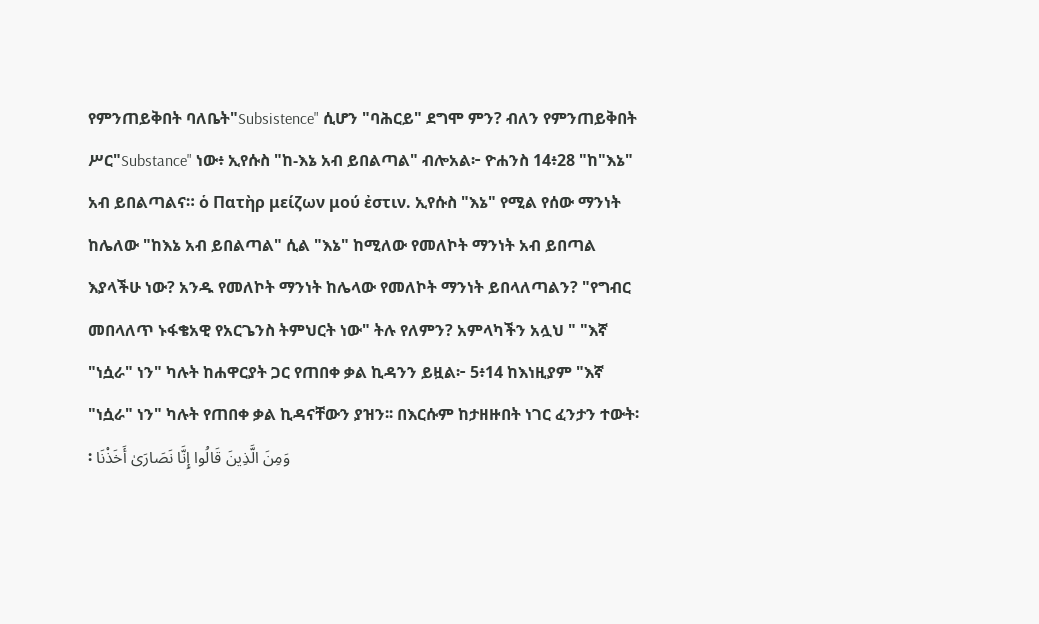የምንጠይቅበት ባለቤት"Subsistence" ሲሆን "ባሕርይ" ደግሞ ምን? ብለን የምንጠይቅበት ሥር"Substance" ነው፥ ኢየሱስ "ከ-እኔ አብ ይበልጣል" ብሎአል፦ ዮሐንስ 14፥28 "ከ"እኔ" አብ ይበልጣልና። ὁ Πατὴρ μείζων μού ἐστιν. ኢየሱስ "እኔ" የሚል የሰው ማንነት ከሌለው "ከእኔ አብ ይበልጣል" ሲል "እኔ" ከሚለው የመለኮት ማንነት አብ ይበጣል እያላችሁ ነው? አንዱ የመለኮት ማንነት ከሌላው የመለኮት ማንነት ይበላለጣልን? "የግብር መበላለጥ ኑፋቄአዊ የአርጌንስ ትምህርት ነው" ትሉ የለምን? አምላካችን አሏህ " "እኛ "ነሷራ" ነን" ካሉት ከሐዋርያት ጋር የጠበቀ ቃል ኪዳንን ይዟል፦ 5፥14 ከእነዚያም "እኛ "ነሷራ" ነን" ካሉት የጠበቀ ቃል ኪዳናቸውን ያዝን፡፡ በእርሱም ከታዘዙበት ነገር ፈንታን ተውት፡፡ وَمِنَ الَّذِينَ قَالُوا إِنَّا نَصَارَىٰ أَخَذْنَا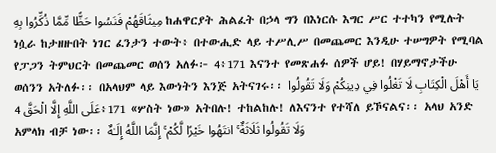مِيثَاقَهُمْ فَنَسُوا حَظًّا مِّمَّا ذُكِّرُوا بِهِ ከሐዋርያት ሕልፈት በኃላ ግን በእነርሱ እግር ሥር ተተካን የሚሉት ነሷራ ከታዘዙበት ነገር ፈንታን ተውት፥ በተውሒድ ላይ ተሥሊሥ በመጨመር እንዲሁ ተሠግዎት የሚባል የፓጋን ትምህርት በመጨመር ወሰን አለፉ፦ 4፥171 እናንተ የመጽሐፉ ሰዎች ሆይ! በሃይማኖታችሁ ወሰንን አትለፉ፡፡ በአላህም ላይ እውነትን እንጅ አትናገሩ፡፡ يَا أَهْلَ الْكِتَابِ لَا تَغْلُوا فِي دِينِكُمْ وَلَا تَقُولُوا عَلَى اللَّهِ إِلَّا الْحَقَّ 4፥171 «ሦስት ነው» አትበሉ! ተከልከሉ! ለእናንተ የተሻለ ይኾናልና፡፡ አላህ አንድ አምላክ ብቻ ነው፡፡ وَلَا تَقُولُوا ثَلَاثَةٌ ۚ انتَهُوا خَيْرًا لَّكُمْ ۚ إِنَّمَا اللَّهُ إِلَـٰهٌ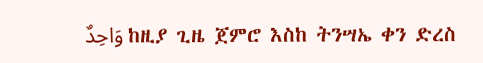وَاحِدٌ ከዚያ ጊዜ ጀምሮ እስከ ትንሣኤ ቀን ድረስ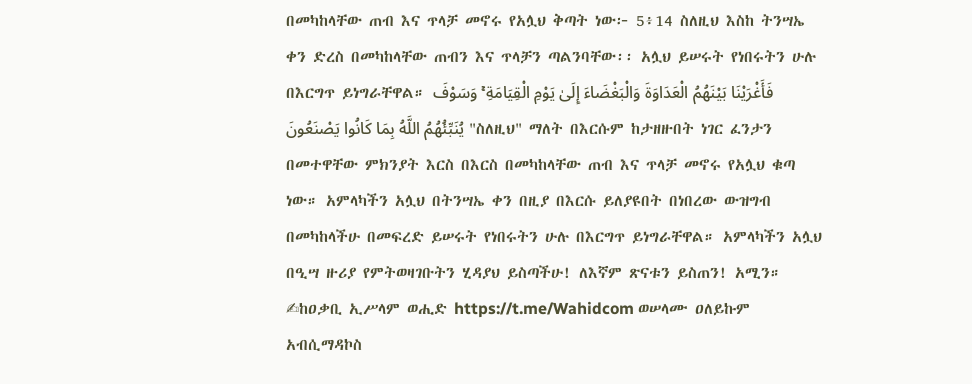በመካከላቸው ጠብ እና ጥላቻ መኖሩ የአሏህ ቅጣት ነው፦ 5፥14 ስለዚህ እስከ ትንሣኤ ቀን ድረስ በመካከላቸው ጠብን እና ጥላቻን ጣልንባቸው፡፡ አሏህ ይሠሩት የነበሩትን ሁሉ በእርግጥ ይነግራቸዋል። فَأَغْرَيْنَا بَيْنَهُمُ الْعَدَاوَةَ وَالْبَغْضَاءَ إِلَىٰ يَوْمِ الْقِيَامَةِ ۚ وَسَوْفَ يُنَبِّئُهُمُ اللَّهُ بِمَا كَانُوا يَصْنَعُونَ "ስለዚህ" ማለት በእርሱም ከታዘዙበት ነገር ፈንታን በመተዋቸው ምክንያት እርስ በእርስ በመካከላቸው ጠብ እና ጥላቻ መኖሩ የአሏህ ቁጣ ነው። አምላካችን አሏህ በትንሣኤ ቀን በዚያ በእርሱ ይለያዩበት በነበረው ውዝግብ በመካከላችሁ በመፍረድ ይሠሩት የነበሩትን ሁሉ በእርግጥ ይነግራቸዋል። አምላካችን አሏህ በዒሣ ዙሪያ የምትወዛገቡትን ሂዳያህ ይስጣችሁ! ለእኛም ጽናቱን ይስጠን! አሚን። ✍ከዐቃቢ ኢሥላም ወሒድ https://t.me/Wahidcom ወሠላሙ ዐለይኩም
አብሲማዳኮስ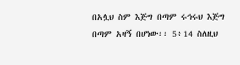በአሏህ ስም እጅግ በጣም ሩኅሩህ እጅግ በጣም አዛኝ በሆነው፡፡ 5፥14 ስለዚህ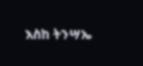እስከ ትንሣኤ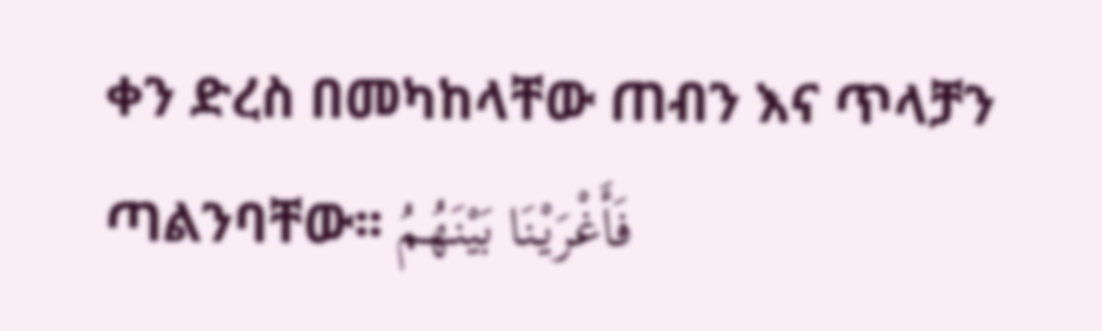ቀን ድረስ በመካከላቸው ጠብን እና ጥላቻን ጣልንባቸው፡፡ فَأَغْرَيْنَا بَيْنَهُمُ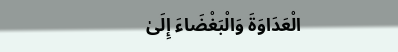الْعَدَاوَةَ وَالْبَغْضَاءَ إِلَىٰ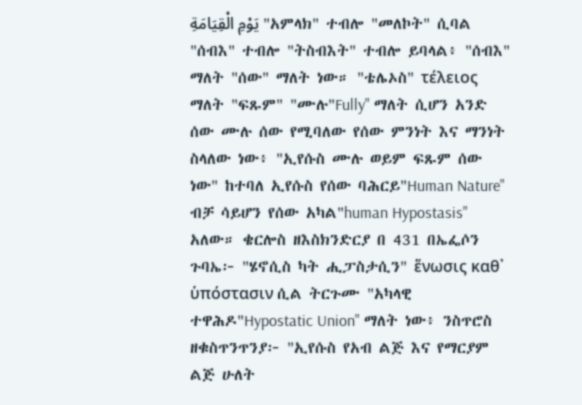يَوْمِ الْقِيَامَةِ "አምላክ" ተብሎ "መለኮት" ሲባል "ሰብእ" ተብሎ "ትስብእት" ተብሎ ይባላል፥ "ሰብእ" ማለት "ሰው" ማለት ነው። "ቴሌኦስ" τέλειος ማለት "ፍጹም" "ሙሉ"Fully" ማለት ሲሆን አንድ ሰው ሙሉ ሰው የሚባለው የሰው ምንነት እና ማንነት ስላለው ነው፥ "ኢየሱስ ሙሉ ወይም ፍጹም ሰው ነው" ከተባለ ኢየሱስ የሰው ባሕርይ"Human Nature" ብቻ ሳይሆን የሰው አካል"human Hypostasis" አለው። ቄርሎስ ዘእስክንድርያ በ 431 በኤፌሶን ጉባኤ፦ "ሄኖሲስ ካት ሒፓስታሲን" ἕνωσις καθ᾽ ὑπόστασιν ሲል ትርጉሙ "አካላዊ ተዋሕዶ"Hypostatic Union" ማለት ነው፥ ንስጥሮስ ዘቁስጥንጥንያ፦ "ኢየሱስ የአብ ልጅ እና የማርያም ልጅ ሁለት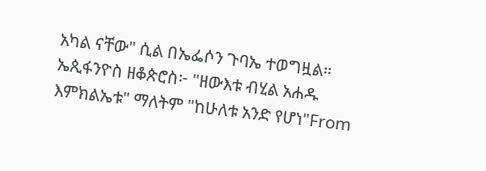አካል ናቸው" ሲል በኤፌሶን ጉባኤ ተወግዟል። ኤጲፋንዮስ ዘቆጵሮስ፦ "ዘውእቱ ብሂል አሐዱ እምክልኤቱ" ማለትም "ከሁለቱ አንድ የሆነ"From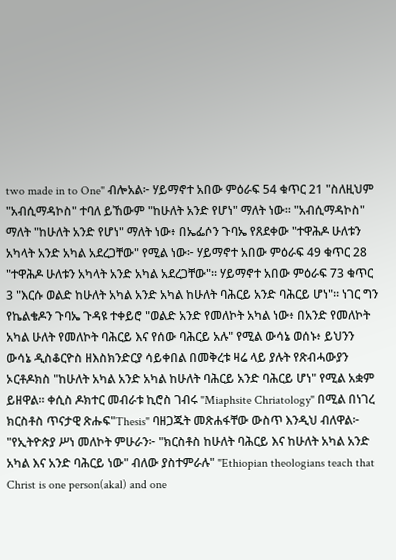two made in to One" ብሎአል፦ ሃይማኖተ አበው ምዕራፍ 54 ቁጥር 21 "ስለዚህም "አብሲማዳኮስ" ተባለ ይኸውም "ከሁለት አንድ የሆነ" ማለት ነው። "አብሲማዳኮስ" ማለት "ከሁለት አንድ የሆነ" ማለት ነው፥ በኤፌሶን ጉባኤ የጸደቀው "ተዋሕዶ ሁለቱን አካላት አንድ አካል አደረጋቸው" የሚል ነው፦ ሃይማኖተ አበው ምዕራፍ 49 ቁጥር 28 "ተዋሕዶ ሁለቱን አካላት አንድ አካል አደረጋቸው"። ሃይማኖተ አበው ምዕራፍ 73 ቁጥር 3 "እርሱ ወልድ ከሁለት አካል አንድ አካል ከሁለት ባሕርይ አንድ ባሕርይ ሆነ"። ነገር ግን የኬልቄዶን ጉባኤ ጉዳዩ ተቀይሮ "ወልድ አንድ የመለኮት አካል ነው፥ በአንድ የመለኮት አካል ሁለት የመለኮት ባሕርይ እና የሰው ባሕርይ አሉ" የሚል ውሳኔ ወሰኑ፥ ይህንን ውሳኔ ዲስቆርዮስ ዘእስክንድርያ ሳይቀበል በመቅረቱ ዛሬ ላይ ያሉት የጽብሓውያን ኦርቶዶክስ "ከሁለት አካል አንድ አካል ከሁለት ባሕርይ አንድ ባሕርይ ሆነ" የሚል አቋም ይዘዋል። ቀሲስ ዶክተር መብራቱ ኪሮስ ገብሩ "Miaphsite Chriatology" በሚል በነገረ ክርስቶስ ጥናታዊ ጽሑፍ"Thesis" ባዘጋጁት መጽሐፋቸው ውስጥ እንዲህ ብለዋል፦ "የኢትዮጵያ ሥነ መለኮት ምሁራን፦ "ክርስቶስ ከሁለት ባሕርይ እና ከሁለት አካል አንድ አካል እና አንድ ባሕርይ ነው" ብለው ያስተምራሉ" "Ethiopian theologians teach that Christ is one person(akal) and one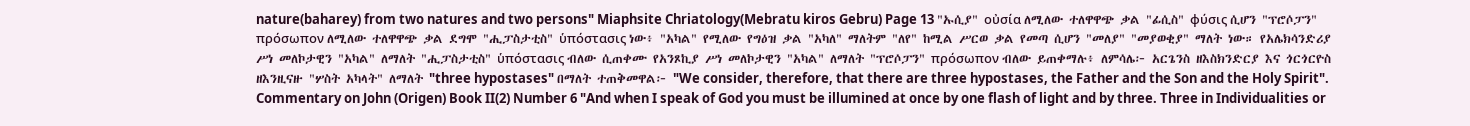nature(baharey) from two natures and two persons" Miaphsite Chriatology(Mebratu kiros Gebru) Page 13 "ኡሲያ" οὐσία ለሚለው ተለዋዋጭ ቃል "ፊሲስ" φύσις ሲሆን "ፕሮሶፓን" πρόσωπον ለሚለው ተለዋዋጭ ቃል ደግሞ "ሒፓስታቲስ" ὑπόστασις ነው፥ "አካል" የሚለው የግዕዝ ቃል "አካለ" ማለትም "ለየ" ከሚል ሥርወ ቃል የመጣ ሲሆን "መለያ" "መያወቂያ" ማለት ነው። የአሌክሳንድሪያ ሥነ መለኮታዊን "አካል" ለማለት "ሒፓስታቲስ" ὑπόστασις ብለው ሲጠቀሙ የአንጾኪያ ሥነ መለኮታዊን "አካል" ለማለት "ፕሮሶፓን" πρόσωπον ብለው ይጠቀማሉ፥ ለምሳሌ፦ አርጌንስ ዘእስክንድርያ እና ጎርጎርዮስ ዘእንዚናዙ "ሦስት አካላት" ለማለት "three hypostases" በማለት ተጠቅመዋል፦ "We consider, therefore, that there are three hypostases, the Father and the Son and the Holy Spirit". Commentary on John (Origen) Book II(2) Number 6 "And when I speak of God you must be illumined at once by one flash of light and by three. Three in Individualities or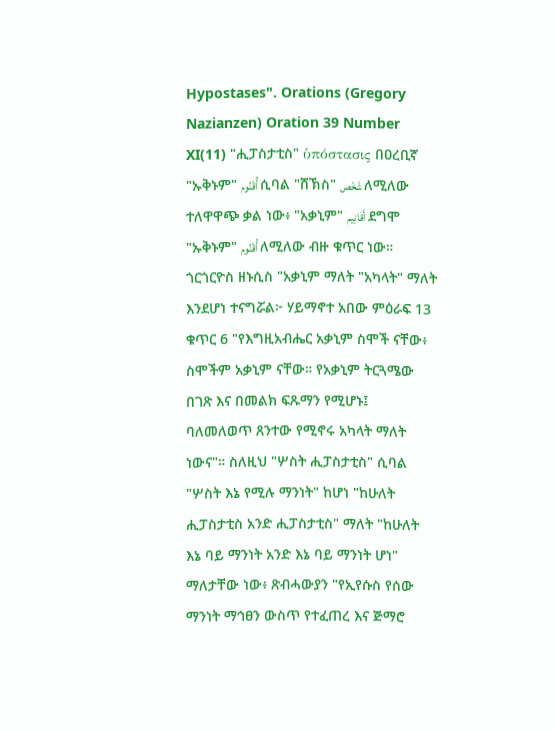Hypostases". Orations (Gregory Nazianzen) Oration 39 Number XI(11) "ሒፓስታቲስ" ὑπόστασις በዐረቢኛ "ኡቅኑም" أُقْنُوم ሲባል "ሸኽስ" شَخْص ለሚለው ተለዋዋጭ ቃል ነው፥ "አቃኒም" أَقَانِيم ደግሞ "ኡቅኑም" أُقْنُوم ለሚለው ብዙ ቁጥር ነው። ጎርጎርዮስ ዘኑሲስ "አቃኒም ማለት "አካላት" ማለት እንደሆነ ተናግሯል፦ ሃይማኖተ አበው ምዕራፍ 13 ቁጥር 6 "የእግዚአብሔር አቃኒም ስሞች ናቸው፥ ስሞችም አቃኒም ናቸው። የአቃኒም ትርጓሜው በገጽ እና በመልክ ፍጹማን የሚሆኑ፤ ባለመለወጥ ጸንተው የሚኖሩ አካላት ማለት ነውና"። ስለዚህ "ሦስት ሒፓስታቲስ" ሲባል "ሦስት እኔ የሚሉ ማንነት" ከሆነ "ከሁለት ሒፓስታቲስ አንድ ሒፓስታቲስ" ማለት "ከሁለት እኔ ባይ ማንነት አንድ እኔ ባይ ማንነት ሆነ" ማለታቸው ነው፥ ጽብሓውያን "የኢየሱስ የሰው ማንነት ማኅፀን ውስጥ የተፈጠረ እና ጅማሮ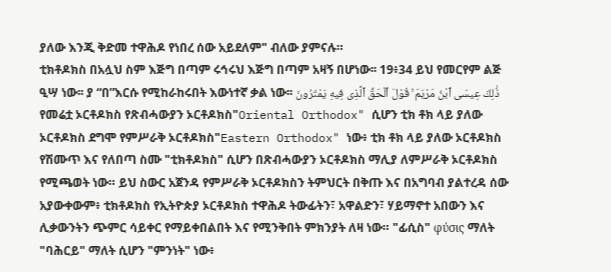ያለው እንጂ ቅድመ ተዋሕዶ የነበረ ሰው አይደለም" ብለው ያምናሉ።
ቲክቶዶክስ በአሏህ ስም እጅግ በጣም ሩኅሩህ እጅግ በጣም አዛኝ በሆነው፡፡ 19፥34 ይህ የመርየም ልጅ ዒሣ ነው፡፡ ያ “በ”እርሱ የሚከራከሩበት እውነተኛ ቃል ነው፡፡ ذَٰلِكَ عِيسَى ٱبْنُ مَرْيَمَ ۚ قَوْلَ ٱلْحَقِّ ٱلَّذِى فِيهِ يَمْتَرُونَ የመሬቷ ኦርቶዶክስ የጽብሓውያን ኦርቶዶክስ"Oriental Orthodox" ሲሆን ቲክ ቶክ ላይ ያለው ኦርቶዶክስ ደግሞ የምሥራቅ ኦርቶዶክስ"Eastern Orthodox" ነው፥ ቲክ ቶክ ላይ ያለው ኦርቶዶክስ የሽሙጥ እና የለበጣ ስሙ "ቲክቶዶክስ" ሲሆን በጽብሓውያን ኦርቶዶክስ ማሊያ ለምሥራቅ ኦርቶዶክስ የሚጫወት ነው። ይህ ስውር አጀንዳ የምሥራቅ ኦርቶዶክስን ትምህርት በቅጡ እና በአግባብ ያልተረዳ ሰው አያውቀውም፥ ቲክቶዶክስ የኢትዮጵያ ኦርቶዶክስ ተዋሕዶ ትውፊትን፣ አዋልድን፣ ሃይማኖተ አበውን እና ሊቃውንትን ጭምር ሳይቀር የማይቀበልበት እና የሚንቅበት ምክንያት ለዛ ነው። "ፊሲስ" φύσις ማለት "ባሕርይ" ማለት ሲሆን "ምንነት" ነው፥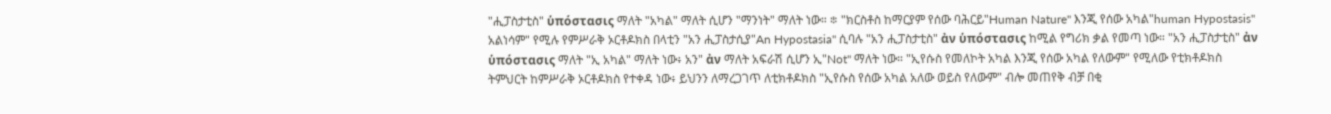"ሒፓስታቲስ" ὑπόστασις ማለት "አካል" ማለት ሲሆን "ማንነት" ማለት ነው። ፨ "ክርስቶስ ከማርያም የሰው ባሕርይ"Human Nature" እንጂ የሰው አካል"human Hypostasis" አልነሳም" የሚሉ የምሥራቅ ኦርቶዶክስ በላቲን "አን ሒፓስታሲያ"An Hypostasia" ሲባሉ "አን ሒፓስታቲስ" ἀν ὑπόστασις ከሚል የግሪክ ቃል የመጣ ነው። "አን ሒፓስታቲስ" ἀν ὑπόστασις ማለት "ኢ አካል" ማለት ነው፥ አን" ἀν ማለት አፍራሽ ሲሆን ኢ"Not" ማለት ነው። "ኢየሱስ የመለኮት አካል እንጂ የሰው አካል የለውም" የሚለው የቲክቶዶክስ ትምህርት ከምሥራቅ ኦርቶዶክስ የተቀዳ ነው፥ ይህንን ለማረጋገጥ ለቲክቶዶክስ "ኢየሱስ የሰው አካል አለው ወይስ የለውም" ብሎ መጠየቅ ብቻ በቂ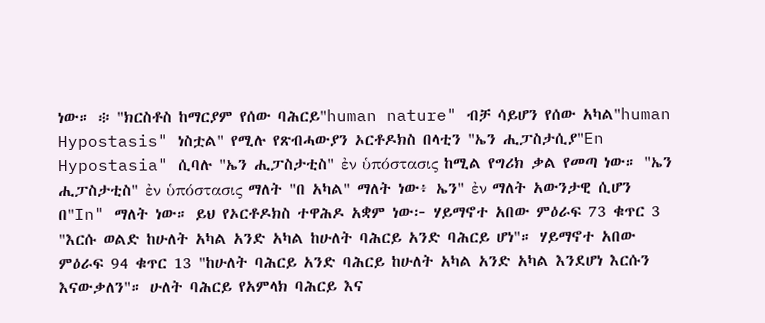ነው። ፨ "ክርስቶስ ከማርያም የሰው ባሕርይ"human nature" ብቻ ሳይሆን የሰው አካል"human Hypostasis" ነስቷል" የሚሉ የጽብሓውያን ኦርቶዶክስ በላቲን "ኤን ሒፓስታሲያ"En Hypostasia" ሲባሉ "ኤን ሒፓስታቲስ" ἐν ὑπόστασις ከሚል የግሪክ ቃል የመጣ ነው። "ኤን ሒፓስታቲስ" ἐν ὑπόστασις ማለት "በ አካል" ማለት ነው፥ ኤን" ἐν ማለት አውንታዊ ሲሆን በ"In" ማለት ነው። ይህ የኦርቶዶክስ ተዋሕዶ አቋም ነው፦ ሃይማኖተ አበው ምዕራፍ 73 ቁጥር 3 "እርሱ ወልድ ከሁለት አካል አንድ አካል ከሁለት ባሕርይ አንድ ባሕርይ ሆነ"። ሃይማኖተ አበው ምዕራፍ 94 ቁጥር 13 "ከሁለት ባሕርይ አንድ ባሕርይ ከሁለት አካል አንድ አካል እንደሆነ እርሱን እናውቃለን"። ሁለት ባሕርይ የአምላክ ባሕርይ እና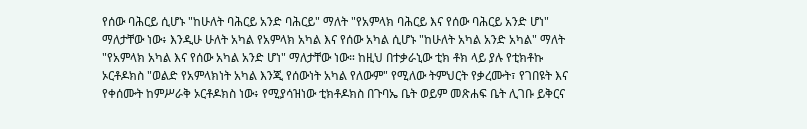የሰው ባሕርይ ሲሆኑ "ከሁለት ባሕርይ አንድ ባሕርይ" ማለት "የአምላክ ባሕርይ እና የሰው ባሕርይ አንድ ሆነ" ማለታቸው ነው፥ እንዲሁ ሁለት አካል የአምላክ አካል እና የሰው አካል ሲሆኑ "ከሁለት አካል አንድ አካል" ማለት "የአምላክ አካል እና የሰው አካል አንድ ሆነ" ማለታቸው ነው። ከዚህ በተቃራኒው ቲክ ቶክ ላይ ያሉ የቲክቶኩ ኦርቶዶክስ "ወልድ የአምላክነት አካል እንጂ የሰውነት አካል የለውም" የሚለው ትምህርት የቃረሙት፣ የገበዩት እና የቀሰሙት ከምሥራቅ ኦርቶዶክስ ነው፥ የሚያሳዝነው ቲክቶዶክስ በጉባኤ ቤት ወይም መጽሐፍ ቤት ሊገቡ ይቅርና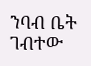ንባብ ቤት ገብተው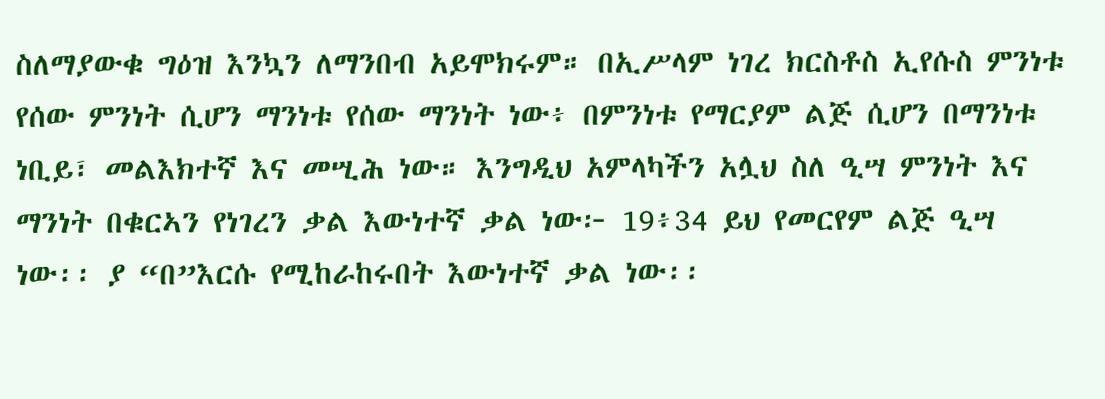ስለማያውቁ ግዕዝ እንኳን ለማንበብ አይሞክሩም። በኢሥላም ነገረ ክርስቶስ ኢየሱስ ምንነቱ የሰው ምንነት ሲሆን ማንነቱ የሰው ማንነት ነው፥ በምንነቱ የማርያም ልጅ ሲሆን በማንነቱ ነቢይ፣ መልእክተኛ እና መሢሕ ነው። እንግዲህ አምላካችን አሏህ ስለ ዒሣ ምንነት እና ማንነት በቁርኣን የነገረን ቃል እውነተኛ ቃል ነው፦ 19፥34 ይህ የመርየም ልጅ ዒሣ ነው፡፡ ያ “በ”እርሱ የሚከራከሩበት እውነተኛ ቃል ነው፡፡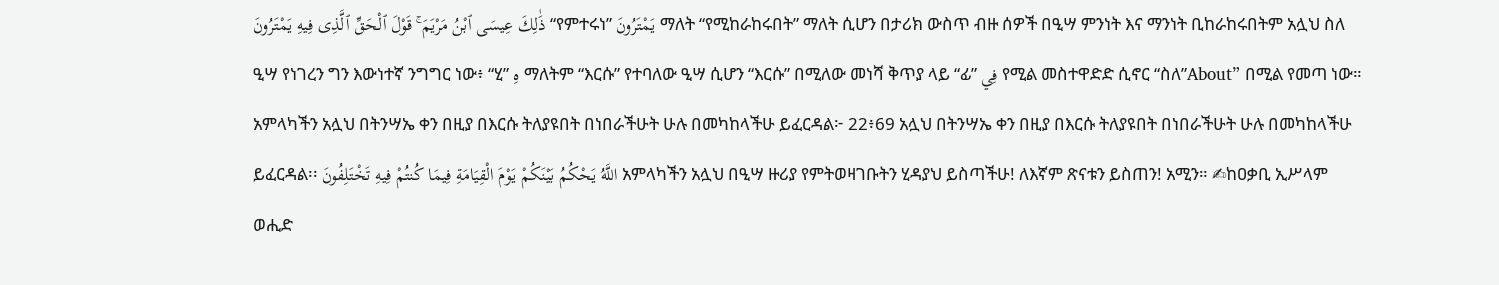ذَٰلِكَ عِيسَى ٱبْنُ مَرْيَمَ ۚ قَوْلَ ٱلْحَقِّ ٱلَّذِى فِيهِ يَمْتَرُونَ “የምተሩነ” يَمْتَرُونَ ማለት “የሚከራከሩበት” ማለት ሲሆን በታሪክ ውስጥ ብዙ ሰዎች በዒሣ ምንነት እና ማንነት ቢከራከሩበትም አሏህ ስለ ዒሣ የነገረን ግን እውነተኛ ንግግር ነው፥ “ሂ” هِ ማለትም “እርሱ” የተባለው ዒሣ ሲሆን “እርሱ” በሚለው መነሻ ቅጥያ ላይ “ፊ” فِي የሚል መስተዋድድ ሲኖር “ስለ”About” በሚል የመጣ ነው። አምላካችን አሏህ በትንሣኤ ቀን በዚያ በእርሱ ትለያዩበት በነበራችሁት ሁሉ በመካከላችሁ ይፈርዳል፦ 22፥69 አሏህ በትንሣኤ ቀን በዚያ በእርሱ ትለያዩበት በነበራችሁት ሁሉ በመካከላችሁ ይፈርዳል፡፡ اللَّهُ يَحْكُمُ بَيْنَكُمْ يَوْمَ الْقِيَامَةِ فِيمَا كُنتُمْ فِيهِ تَخْتَلِفُونَ አምላካችን አሏህ በዒሣ ዙሪያ የምትወዛገቡትን ሂዳያህ ይስጣችሁ! ለእኛም ጽናቱን ይስጠን! አሚን። ✍ከዐቃቢ ኢሥላም ወሒድ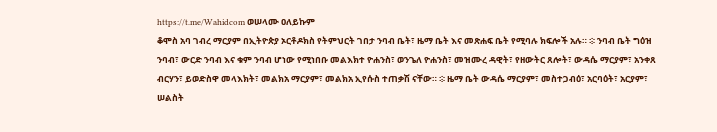https://t.me/Wahidcom ወሠላሙ ዐለይኩም
ቆሞስ አባ ገብረ ማርያም በኢትዮጵያ ኦርቶዶክስ የትምህርት ገበታ ንባብ ቤት፣ ዜማ ቤት እና መጽሐፍ ቤት የሚባሉ ክፍሎች አሉ። ፨ ንባብ ቤት ግዕዝ ንባብ፣ ውርድ ንባብ እና ቁም ንባብ ሆነው የሚነበቡ መልእክተ ዮሐንስ፣ ወንጌለ ዮሐንስ፣ መዝሙረ ዳዊት፣ የዘውትር ጸሎት፣ ውዳሴ ማርያም፣ አንቀጸ ብርሃን፣ ይወድስዋ መላእክት፣ መልክአ ማርያም፣ መልክአ ኢየሱስ ተጠቃሽ ናቸው። ፨ ዜማ ቤት ውዳሴ ማርያም፣ መስተጋብዕ፣ አርባዕት፣ አርያም፣ ሠልስት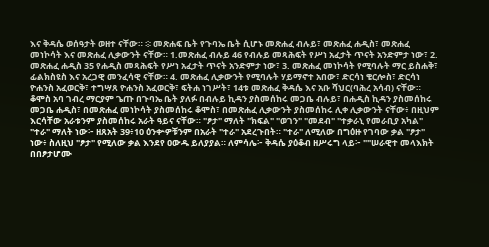እና ቅዳሴ ወሰዓታት ወዘተ ናቸው። ፨ መጽሐፍ ቤት የጉባኤ ቤት ሲሆኑ መጽሐፈ ብሉይ፣ መጽሐፈ ሐዲስ፣ መጽሐፈ መነኮሳት እና መጽሐፈ ሊቃውንት ናቸው። 1.መጽሐፈ ብሉይ 46 የብሉይ መጻሕፍት የሥነ አፈታት ጥናት አንድምታ ነው፣ 2. መጽሐፈ ሐዲስ 35 የሐዲስ መጻሕፍት የሥነ አፈታት ጥናት አንድምታ ነው፣ 3. መጽሐፈ መነኮሳት የሚባሉት ማር ይስሐቅ፣ ፊልክስዩስ እና አረጋዊ መንፈሳዊ ናቸው። 4. መጽሐፈ ሊቃውንት የሚባሉት ሃይማኖተ አበው፣ ድርሳነ ቄርሎስ፣ ድርሳነ ዮሐንስ አፈወርቅ፣ ተግሣጸ ዮሐንስ አፈወርቅ፣ ፍትሐ ነገሥት፣ 14ቱ መጽሐፈ ቅዳሴ እና አቡ ሻህር(ባሕረ አሳብ) ናቸው። ቆሞስ አባ ገብረ ማርያም ጌጡ በጉባኤ ቤት ያለፉ በብሉይ ኪዳን ያስመሰከሩ መጋቤ ብሉይ፣ በሐዲስ ኪዳን ያስመሰከሩ መጋቤ ሐዲስ፣ በመጽሐፈ መነኮሳት ያስመሰከሩ ቆሞስ፣ በመጽሐፈ ሊቃውንት ያስመሰከሩ ሊቀ ሊቃውንት ናቸው፥ በዚህም እርሳቸው አራቱንም ያስመሰከሩ አራት ዓይና ናቸው። "ፆታ" ማለት "ክፍል" "ወገን" "መደብ" "ተቃራኒ የመራቢያ አካል" "ተራ" ማለት ነው፦ ዘጸአት 39፥10 ዕንቍዎቹንም በአራት "ተራ" አደረጉበት። "ተራ" ለሚለው በግዕዙ የገባው ቃል "ፆታ" ነው፥ ስለዚህ "ፆታ" የሚለው ቃል እንደየ ዐውዱ ይለያያል። ለምሳሌ፦ ቅዳሴ ያዕቆብ ዘሥሩግ ላይ፦ ""ሠራዊተ መላእክት በበፆታሆሙ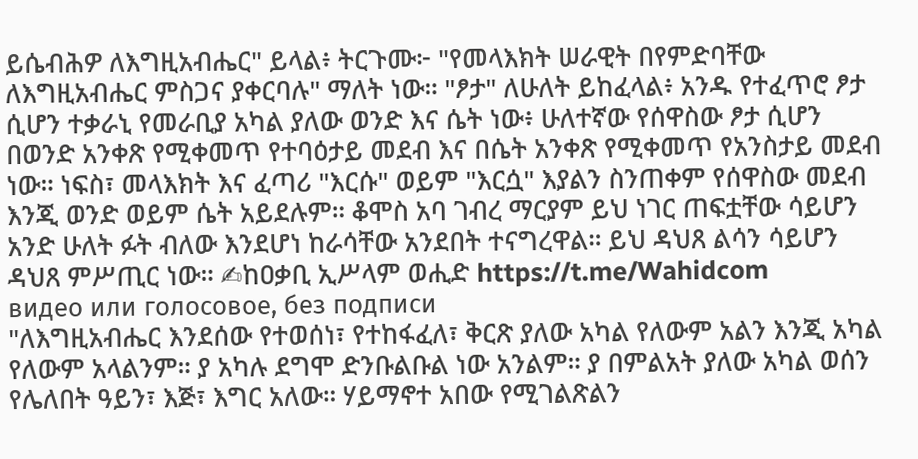ይሴብሕዎ ለእግዚአብሔር" ይላል፥ ትርጉሙ፦ "የመላእክት ሠራዊት በየምድባቸው ለእግዚአብሔር ምስጋና ያቀርባሉ" ማለት ነው። "ፆታ" ለሁለት ይከፈላል፥ አንዱ የተፈጥሮ ፆታ ሲሆን ተቃራኒ የመራቢያ አካል ያለው ወንድ እና ሴት ነው፥ ሁለተኛው የሰዋስው ፆታ ሲሆን በወንድ አንቀጽ የሚቀመጥ የተባዕታይ መደብ እና በሴት አንቀጽ የሚቀመጥ የአንስታይ መደብ ነው። ነፍስ፣ መላእክት እና ፈጣሪ "እርሱ" ወይም "እርሷ" እያልን ስንጠቀም የሰዋስው መደብ እንጂ ወንድ ወይም ሴት አይደሉም። ቆሞስ አባ ገብረ ማርያም ይህ ነገር ጠፍቷቸው ሳይሆን አንድ ሁለት ፉት ብለው እንደሆነ ከራሳቸው አንደበት ተናግረዋል። ይህ ዳህጸ ልሳን ሳይሆን ዳህጸ ምሥጢር ነው። ✍ከዐቃቢ ኢሥላም ወሒድ https://t.me/Wahidcom
видео или голосовое, без подписи
"ለእግዚአብሔር እንደሰው የተወሰነ፣ የተከፋፈለ፣ ቅርጽ ያለው አካል የለውም አልን እንጂ አካል የለውም አላልንም። ያ አካሉ ደግሞ ድንቡልቡል ነው አንልም። ያ በምልአት ያለው አካል ወሰን የሌለበት ዓይን፣ እጅ፣ እግር አለው። ሃይማኖተ አበው የሚገልጽልን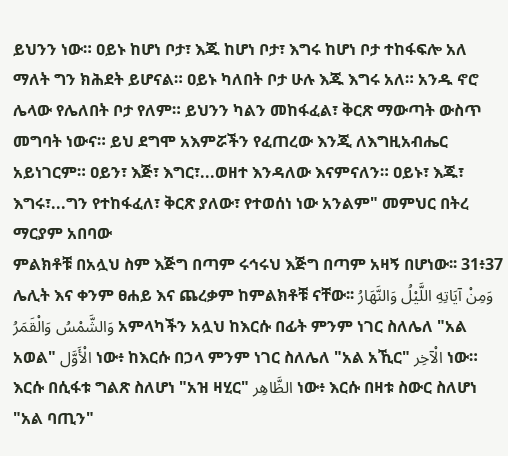ይህንን ነው። ዐይኑ ከሆነ ቦታ፣ እጁ ከሆነ ቦታ፣ እግሩ ከሆነ ቦታ ተከፋፍሎ አለ ማለት ግን ክሕደት ይሆናል። ዐይኑ ካለበት ቦታ ሁሉ እጁ እግሩ አለ። አንዱ ኖሮ ሌላው የሌለበት ቦታ የለም። ይህንን ካልን መከፋፈል፣ ቅርጽ ማውጣት ውስጥ መግባት ነውና። ይህ ደግሞ አእምሯችን የፈጠረው እንጂ ለእግዚአብሔር አይነገርም። ዐይን፣ እጅ፣ እግር፣...ወዘተ እንዳለው እናምናለን። ዐይኑ፣ እጁ፣ እግሩ፣...ግን የተከፋፈለ፣ ቅርጽ ያለው፣ የተወሰነ ነው አንልም" መምህር በትረ ማርያም አበባው
ምልክቶቹ በአሏህ ስም እጅግ በጣም ሩኅሩህ እጅግ በጣም አዛኝ በሆነው፡፡ 31፥37 ሌሊት እና ቀንም ፀሐይ እና ጨረቃም ከምልክቶቹ ናቸው፡፡ وَمِنْ آيَاتِهِ اللَّيْلُ وَالنَّهَارُ وَالشَّمْسُ وَالْقَمَرُ አምላካችን አሏህ ከእርሱ በፊት ምንም ነገር ስለሌለ "አል አወል" الْأَوَّل ነው፥ ከእርሱ በኃላ ምንም ነገር ስለሌለ "አል አኺር" الْآخِر ነው። እርሱ በሲፋቱ ግልጽ ስለሆነ "አዝ ዛሂር" الظَّاهِر ነው፥ እርሱ በዛቱ ስውር ስለሆነ "አል ባጢን"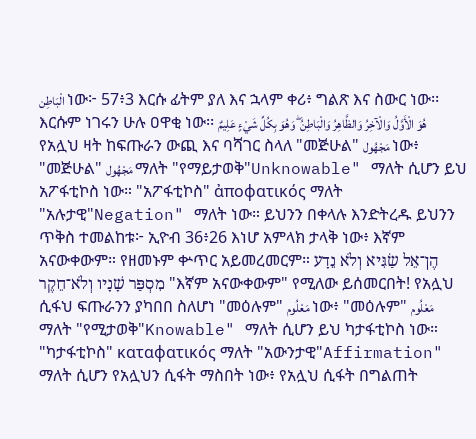الْبَاطِن ነው፦ 57፥3 እርሱ ፊትም ያለ እና ኋላም ቀሪ፥ ግልጽ እና ስውር ነው፡፡ እርሱም ነገሩን ሁሉ ዐዋቂ ነው፡፡ هُوَ الْأَوَّلُ وَالْآخِرُ وَالظَّاهِرُ وَالْبَاطِنُ ۖ وَهُوَ بِكُلِّ شَيْءٍ عَلِيمٌ የአሏህ ዛት ከፍጡራን ውጪ እና ባሻገር ስላለ "መጅሁል" مَجْهُول ነው፥ "መጅሁል" مَجْهُول ማለት "የማይታወቅ"Unknowable" ማለት ሲሆን ይህ አፖፋቲኮስ ነው። "አፖፋቲኮስ" ἀποφατικός ማለት "አሉታዊ"Negation" ማለት ነው። ይህንን በቀላሉ እንድትረዱ ይህንን ጥቅስ ተመልከቱ፦ ኢዮብ 36፥26 እነሆ አምላክ ታላቅ ነው፥ እኛም አናውቀውም። የዘመኑም ቍጥር አይመረመርም። הֶן־אֵל שַׂגִּיא וְלֹא נֵדָע מִסְפַּר שָׁנָיו וְלֹא־חֵקֶר "እኛም አናውቀውም" የሚለው ይሰመርበት! የአሏህ ሲፋህ ፍጡራንን ያካበበ ስለሆነ "መዕሉም" مَعْلُوم ነው፥ "መዕሉም" مَعْلُوم ማለት "የሚታወቅ"Knowable" ማለት ሲሆን ይህ ካታፋቲኮስ ነው። "ካታፋቲኮስ" καταφατικός ማለት "አውንታዊ"Affirmation" ማለት ሲሆን የአሏህን ሲፋት ማስበት ነው፥ የአሏህ ሲፋት በግልጠት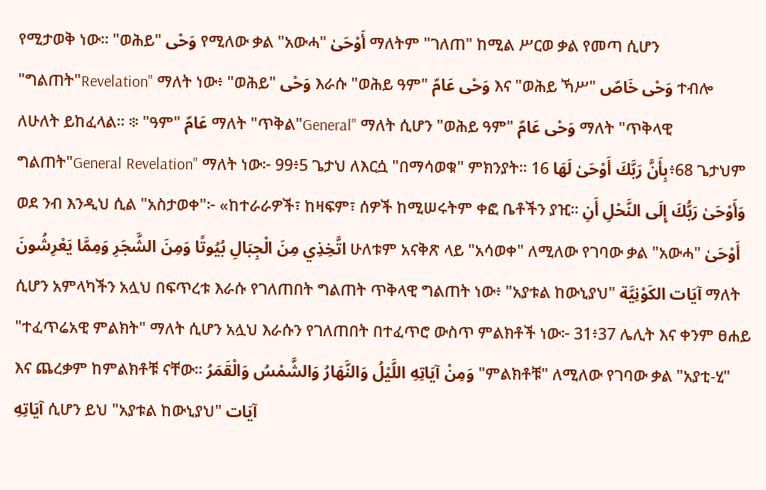የሚታወቅ ነው። "ወሕይ" وَحْى የሚለው ቃል "አውሓ" أَوْحَىٰ ማለትም "ገለጠ" ከሚል ሥርወ ቃል የመጣ ሲሆን "ግልጠት"Revelation" ማለት ነው፥ "ወሕይ" وَحْى እራሱ "ወሕይ ዓም" وَحْى عَامّ እና "ወሕይ ኻሥ" وَحْى خَاصّ ተብሎ ለሁለት ይከፈላል። ፨ "ዓም" عَامّ ማለት "ጥቅል"General" ማለት ሲሆን "ወሕይ ዓም" وَحْى عَامّ ማለት "ጥቅላዊ ግልጠት"General Revelation" ማለት ነው፦ 99፥5 ጌታህ ለእርሷ "በማሳወቁ" ምክንያት፡፡ بِأَنَّ رَبَّكَ أَوْحَىٰ لَهَا 16፥68 ጌታህም ወደ ንብ እንዲህ ሲል "አስታወቀ"፦ «ከተራራዎች፣ ከዛፍም፣ ሰዎች ከሚሠሩትም ቀፎ ቤቶችን ያዢ፡፡ وَأَوْحَىٰ رَبُّكَ إِلَى النَّحْلِ أَنِ اتَّخِذِي مِنَ الْجِبَالِ بُيُوتًا وَمِنَ الشَّجَرِ وَمِمَّا يَعْرِشُونَ ሁለቱም አናቅጽ ላይ "አሳወቀ" ለሚለው የገባው ቃል "አውሓ" أَوْحَىٰ ሲሆን አምላካችን አሏህ በፍጥረቱ እራሱ የገለጠበት ግልጠት ጥቅላዊ ግልጠት ነው፥ "አያቱል ከውኒያህ" آيَات الكَوْنِيَّة ማለት "ተፈጥሬአዊ ምልክት" ማለት ሲሆን አሏህ እራሱን የገለጠበት በተፈጥሮ ውስጥ ምልክቶች ነው፦ 31፥37 ሌሊት እና ቀንም ፀሐይ እና ጨረቃም ከምልክቶቹ ናቸው፡፡ وَمِنْ آيَاتِهِ اللَّيْلُ وَالنَّهَارُ وَالشَّمْسُ وَالْقَمَرُ "ምልክቶቹ" ለሚለው የገባው ቃል "አያቲ-ሂ" آيَاتِهِ ሲሆን ይህ "አያቱል ከውኒያህ" آيَات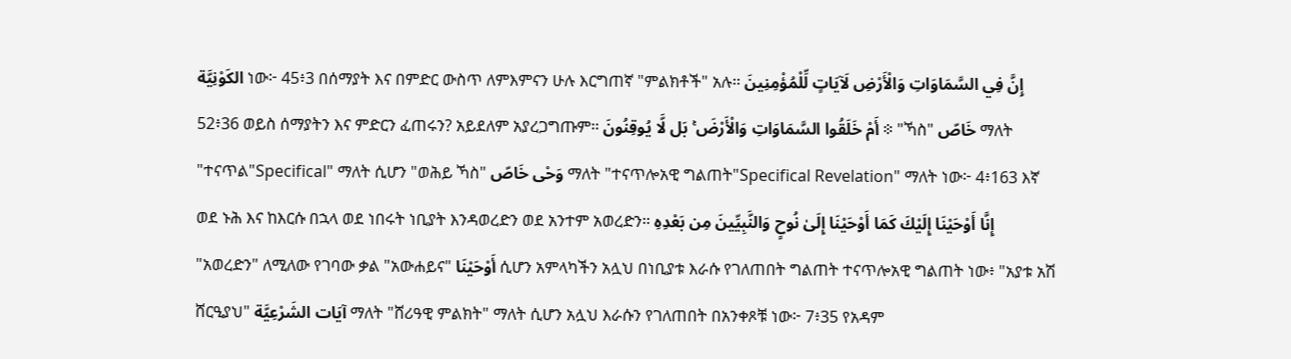الكَوْنِيَّة ነው፦ 45፥3 በሰማያት እና በምድር ውስጥ ለምእምናን ሁሉ እርግጠኛ "ምልክቶች" አሉ፡፡ إِنَّ فِي السَّمَاوَاتِ وَالْأَرْضِ لَآيَاتٍ لِّلْمُؤْمِنِينَ 52፥36 ወይስ ሰማያትን እና ምድርን ፈጠሩን? አይደለም አያረጋግጡም፡፡ أَمْ خَلَقُوا السَّمَاوَاتِ وَالْأَرْضَ ۚ بَل لَّا يُوقِنُونَ ፨ "ኻስ" خَاصّ ማለት "ተናጥል"Specifical" ማለት ሲሆን "ወሕይ ኻስ" وَحْى خَاصّ ማለት "ተናጥሎአዊ ግልጠት"Specifical Revelation" ማለት ነው፦ 4፥163 እኛ ወደ ኑሕ እና ከእርሱ በኋላ ወደ ነበሩት ነቢያት እንዳወረድን ወደ አንተም አወረድን፡፡ إِنَّا أَوْحَيْنَا إِلَيْكَ كَمَا أَوْحَيْنَا إِلَىٰ نُوحٍ وَالنَّبِيِّينَ مِن بَعْدِهِ "አወረድን" ለሚለው የገባው ቃል "አውሐይና" أَوْحَيْنَا ሲሆን አምላካችን አሏህ በነቢያቱ እራሱ የገለጠበት ግልጠት ተናጥሎአዊ ግልጠት ነው፥ "አያቱ አሽ ሸርዒያህ" آيَات الشَرْعِيَّة ማለት "ሸሪዓዊ ምልክት" ማለት ሲሆን አሏህ እራሱን የገለጠበት በአንቀጾቹ ነው፦ 7፥35 የአዳም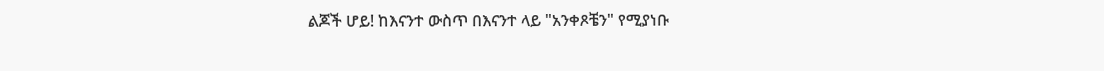ልጆች ሆይ! ከእናንተ ውስጥ በእናንተ ላይ "አንቀጾቼን" የሚያነቡ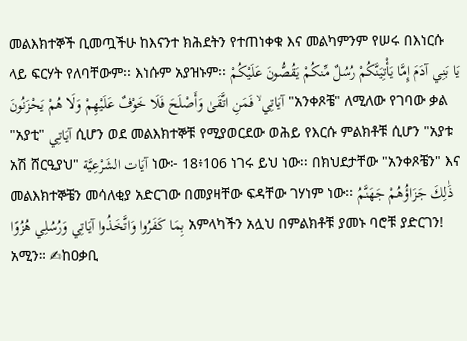መልእክተኞች ቢመጧችሁ ከእናንተ ክሕደትን የተጠነቀቁ እና መልካምንም የሠሩ በእነርሱ ላይ ፍርሃት የለባቸውም፡፡ እነሱም አያዝኑም፡፡ يَا بَنِي آدَمَ إِمَّا يَأْتِيَنَّكُمْ رُسُلٌ مِّنكُمْ يَقُصُّونَ عَلَيْكُمْ آيَاتِي ۙ فَمَنِ اتَّقَىٰ وَأَصْلَحَ فَلَا خَوْفٌ عَلَيْهِمْ وَلَا هُمْ يَحْزَنُونَ "አንቀጾቼ" ለሚለው የገባው ቃል "አያቲ" آيَاتِي ሲሆን ወደ መልእክተኞቹ የሚያወርደው ወሕይ የእርሱ ምልክቶቹ ሲሆን "አያቱ አሽ ሸርዒያህ" آيَات الشَرْعِيَّة ነው፦ 18፥106 ነገሩ ይህ ነው፡፡ በክህደታቸው "አንቀጾቼን" እና መልእክተኞቼን መሳለቂያ አድርገው በመያዛቸው ፍዳቸው ገሃነም ነው፡፡ ذَٰلِكَ جَزَاؤُهُمْ جَهَنَّمُ بِمَا كَفَرُوا وَاتَّخَذُوا آيَاتِي وَرُسُلِي هُزُوًا አምላካችን አሏህ በምልክቶቹ ያመኑ ባሮቹ ያድርገን! አሚን። ✍ከዐቃቢ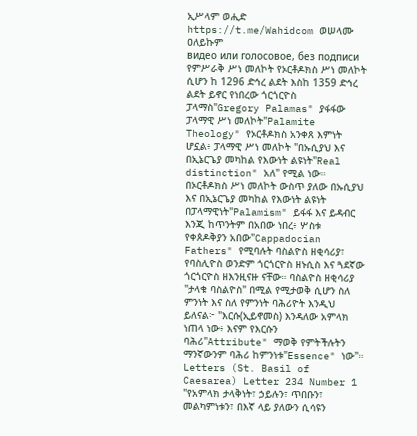ኢሥላም ወሒድ https://t.me/Wahidcom ወሠላሙ ዐለይኩም
видео или голосовое, без подписи
የምሥራቅ ሥነ መለኮት የኦርቶዶክስ ሥነ መለኮት ሲሆን ከ 1296 ድኅረ ልደት እስከ 1359 ድኅረ ልደት ይኖር የነበረው ጎርጎርዮስ ፓላማስ"Gregory Palamas" ያፋፋው ፓላማዊ ሥነ መለኮት"Palamite Theology" የኦርቶዶክስ አንቀጸ እምነት ሆኗል፥ ፓላማዊ ሥነ መለኮት "በኡሲያህ እና በኢኔርጌያ መካከል የእውነት ልዩነት"Real distinction" አለ" የሚል ነው። በኦርቶዶክስ ሥነ መለኮት ውስጥ ያለው በኡሲያህ እና በኢኔርጌያ መካከል የእውነት ልዩነት በፓላማዊነት"Palamism" ይፋፋ እና ይዳብር እንጂ ከጥንትም በአበው ነበረ፥ ሦስቱ የቀጰዶቅያን አበው"Cappadocian Fathers" የሚባሉት ባስልዮስ ዘቂሳሪያ፣ የባስሊዮስ ወንድም ጎርጎርዮስ ዘኑሲስ እና ጓደኛው ጎርጎርዮስ ዘእንዚናዙ ናቸው። ባስልዮስ ዘቂሳሪያ "ታላቁ ባስልዮስ" በሚል የሚታወቅ ሲሆን ስለ ምንነት እና ስለ የምንነት ባሕሪዮት እንዲህ ይለናል፦ "እርሱ(ኢይኖመስ) እንዳለው አምላክ ነጠላ ነው፥ እናም የእርሱን ባሕሪ"Attribute" ማወቅ የምትችሉትን ማንኛውንም ባሕሪ ከምንነቱ"Essence" ነው"። Letters (St. Basil of Caesarea) Letter 234 Number 1 "የአምላክ ታላቅነት፣ ኃይሉን፣ ጥበቡን፣ መልካምነቱን፣ በእኛ ላይ ያለውን ሲሳዩን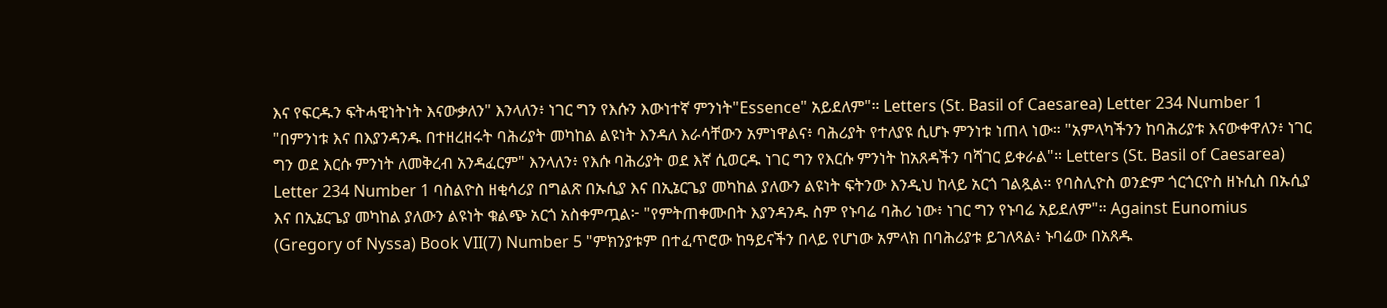እና የፍርዱን ፍትሓዊነትነት እናውቃለን" እንላለን፥ ነገር ግን የእሱን እውነተኛ ምንነት"Essence" አይደለም"። Letters (St. Basil of Caesarea) Letter 234 Number 1 "በምንነቱ እና በእያንዳንዱ በተዘረዘሩት ባሕሪያት መካከል ልዩነት እንዳለ እራሳቸውን አምነዋልና፥ ባሕሪያት የተለያዩ ሲሆኑ ምንነቱ ነጠላ ነው። "አምላካችንን ከባሕሪያቱ እናውቀዋለን፥ ነገር ግን ወደ እርሱ ምንነት ለመቅረብ አንዳፈርም" እንላለን፥ የእሱ ባሕሪያት ወደ እኛ ሲወርዱ ነገር ግን የእርሱ ምንነት ከአጸዳችን ባሻገር ይቀራል"። Letters (St. Basil of Caesarea) Letter 234 Number 1 ባስልዮስ ዘቂሳሪያ በግልጽ በኡሲያ እና በኢኔርጌያ መካከል ያለውን ልዩነት ፍትንው እንዲህ ከላይ አርጎ ገልጿል። የባስሊዮስ ወንድም ጎርጎርዮስ ዘኑሲስ በኡሲያ እና በኢኔርጌያ መካከል ያለውን ልዩነት ቁልጭ አርጎ አስቀምጧል፦ "የምትጠቀሙበት እያንዳንዱ ስም የኑባሬ ባሕሪ ነው፥ ነገር ግን የኑባሬ አይደለም"። Against Eunomius (Gregory of Nyssa) Book VII(7) Number 5 "ምክንያቱም በተፈጥሮው ከዓይናችን በላይ የሆነው አምላክ በባሕሪያቱ ይገለጻል፥ ኑባሬው በአጸዱ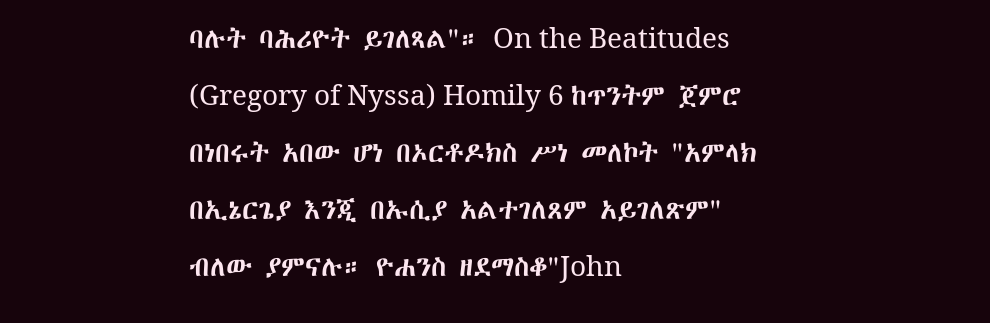ባሉት ባሕሪዮት ይገለጻል"። On the Beatitudes (Gregory of Nyssa) Homily 6 ከጥንትም ጀምሮ በነበሩት አበው ሆነ በኦርቶዶክስ ሥነ መለኮት "አምላክ በኢኔርጌያ እንጂ በኡሲያ አልተገለጸም አይገለጽም" ብለው ያምናሉ። ዮሐንስ ዘደማስቆ"John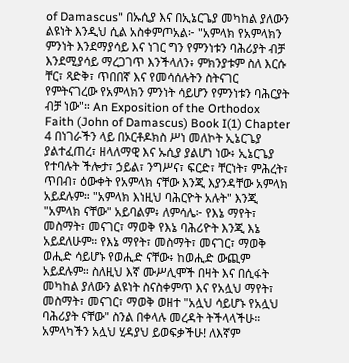of Damascus" በኡሲያ እና በኢኔርጌያ መካከል ያለውን ልዩነት እንዲህ ሲል አስቀምጦአል፦ "አምላክ የአምላክን ምንነት እንደማያሳይ እና ነገር ግን የምንነቱን ባሕሪያት ብቻ እንደሚያሳይ ማረጋገጥ እንችላለን፥ ምክንያቱም ስለ እርሱ ቸር፣ ጻድቅ፣ ጥበበኛ እና የመሳሰሉትን ስትናገር የምትናገረው የአምላክን ምንነት ሳይሆን የምንነቱን ባሕርያት ብቻ ነው"። An Exposition of the Orthodox Faith (John of Damascus) Book I(1) Chapter 4 በነገራችን ላይ በኦርቶዶክስ ሥነ መለኮት ኢኔርጌያ ያልተፈጠረ፣ ዘላለማዊ እና ኡሲያ ያልሆነ ነው፥ ኢኔርጌያ የተባሉት ችሎታ፣ ኃይል፣ ንግሥና፣ ፍርድ፣ ቸርነት፣ ምሕረት፣ ጥበብ፣ ዕውቀት የአምላክ ናቸው እንጂ እያንዳቸው አምላክ አይደሉም። "አምላክ እነዚህ ባሕርዮት አሉት" እንጂ "አምላክ ናቸው" አይባልም፥ ለምሳሌ፦ የእኔ ማየት፣ መስማት፣ መናገር፣ ማወቅ የእኔ ባሕሪዮት እንጂ እኔ አይደለሁም። የእኔ ማየት፣ መስማት፣ መናገር፣ ማወቅ ወሒድ ሳይሆኑ የወሒድ ናቸው፥ ከወሒድ ውጪም አይደሉም። ስለዚህ እኛ ሙሥሊሞች በዛት እና በሲፋት መካከል ያለውን ልዩነት ስናስቀምጥ እና የአሏህ ማየት፣ መስማት፣ መናገር፣ ማወቅ ወዘተ "አሏህ ሳይሆኑ የአሏህ ባሕሪያት ናቸው" ስንል በቀላሉ መረዳት ትችላላችሁ። አምላካችን አሏህ ሂዳያህ ይወፍቃችሁ! ለእኛም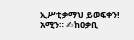ኢሥቲቃማህ ይወፍቀን! አሚን። ✍ከዐቃቢ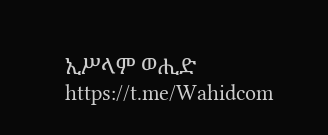ኢሥላም ወሒድ https://t.me/Wahidcom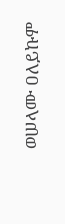ወሠላሙ ዐለይኩም